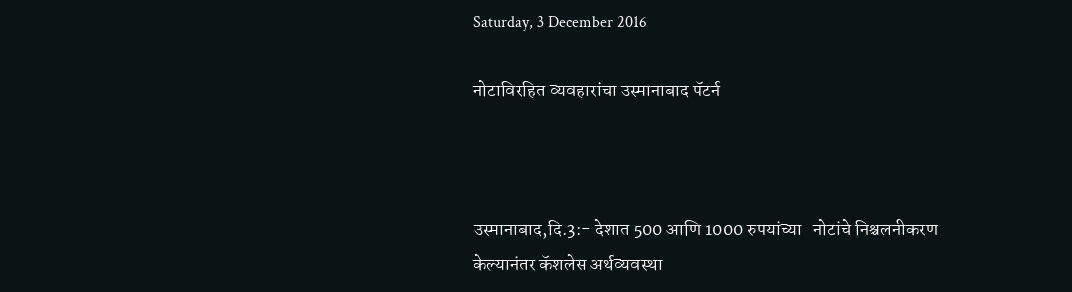Saturday, 3 December 2016

नोटाविरहित व्यवहारांचा उस्मानाबाद पॅटर्न



उस्मानाबाद,दि.3:- देशात 500 आणि 1000 रुपयांच्या   नोटांचे निश्चलनीकरण केल्यानंतर कॅशलेस अर्थव्यवस्था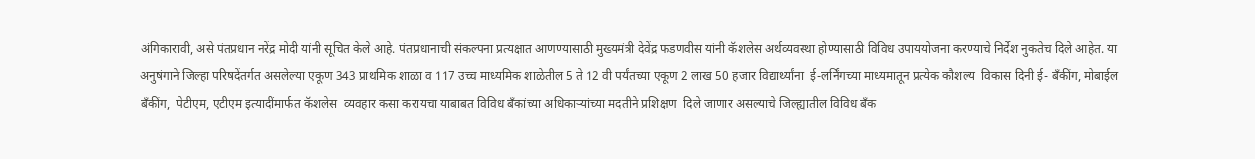अंगिकारावी, असे पंतप्रधान नरेंद्र मोदी यांनी सूचित केले आहे. पंतप्रधानाची संकल्पना प्रत्यक्षात आणण्यासाठी मुख्यमंत्री देवेंद्र फडणवीस यांनी कॅशलेस अर्थव्यवस्था होण्यासाठी विविध उपाययोजना करण्याचे निर्देश नुकतेच दिले आहेत. या अनुषंगाने जिल्हा परिषदेंतर्गत असलेल्या एकूण 343 प्राथमिक शाळा व 117 उच्च माध्यमिक शाळेतील 5 ते 12 वी पर्यंतच्या एकूण 2 लाख 50 हजार विद्यार्थ्यांना  ई-लर्निंगच्या माध्यमातून प्रत्येक कौशल्य  विकास दिनी ई- बँकींग, मोबाईल बँकींग,  पेटीएम, एटीएम इत्यादींमार्फत कॅशलेस  व्यवहार कसा करायचा याबाबत विविध बँकांच्या अधिकाऱ्यांच्या मदतीने प्रशिक्षण  दिले जाणार असल्याचे जिल्ह्यातील विविध बँक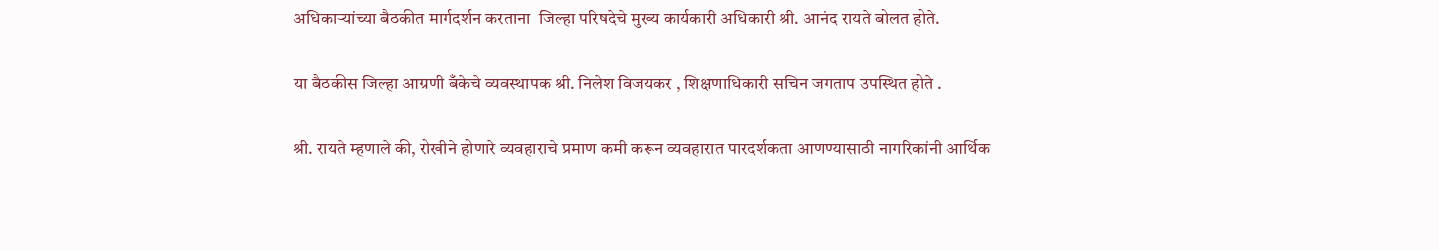अधिकाऱ्यांच्या बैठकीत मार्गदर्शन करताना  जिल्हा परिषदेचे मुख्य कार्यकारी अधिकारी श्री. आनंद रायते बोलत होते.

या बैठकीस जिल्हा आग्रणी बँकेचे व्यवस्थापक श्री. निलेश विजयकर , शिक्षणाधिकारी सचिन जगताप उपस्थित होते .

श्री. रायते म्हणाले की, रोखीने होणारे व्यवहाराचे प्रमाण कमी करून व्यवहारात पारदर्शकता आणण्यासाठी नागरिकांनी आर्थिक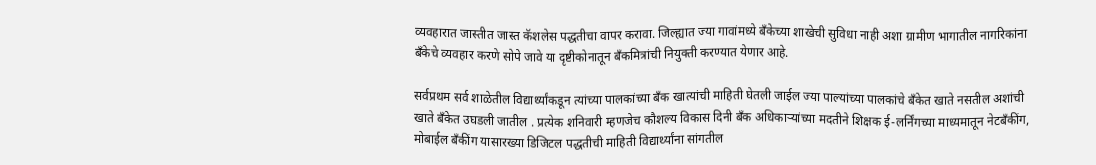व्यवहारात जास्तीत जास्त कॅशलेस पद्धतीचा वापर करावा. जिल्ह्यात ज्या गावांमध्ये बँकेच्या शाखेची सुविधा नाही अशा ग्रामीण भागातील नागरिकांना बँकेचे व्यवहार करणे सोपे जावे या दृष्टीकोनातून बँकमित्रांची नियुक्ती करण्यात येणार आहे.

सर्वप्रथम सर्व शाळेतील विद्यार्थ्यांकडून त्यांच्या पालकांच्या बँक खात्यांची माहिती घेतली जाईल ज्या पाल्यांच्या पालकांचे बँकेत खाते नसतील अशांची खाते बँकेत उघडली जातील . प्रत्येक शनिवारी म्हणजेच कौशल्य विकास दिनी बँक अधिकाऱ्यांच्या मदतीने शिक्षक ई-लर्निंगच्या माध्यमातून नेटबँकींग, मोबाईल बँकींग यासारख्या डिजिटल पद्धतीची माहिती विद्यार्थ्यांना सांगतील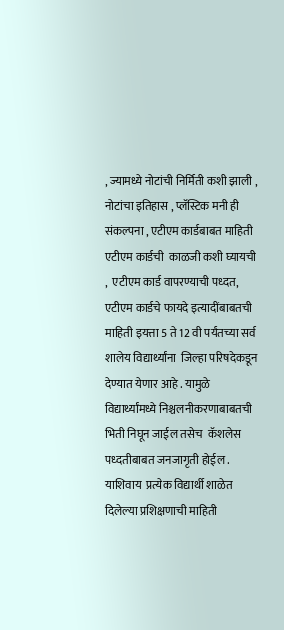, ज्यामध्ये नोटांची निर्मिती कशी झाली ,  नोटांचा इतिहास , प्लॅस्टिक मनी ही संकल्पना , एटीएम कार्डबाबत माहिती एटीएम कार्डची  काळजी कशी घ्यायची ,  एटीएम कार्ड वापरण्याची पध्दत, एटीएम कार्डचे फायदे इत्यादींबाबतची माहिती इयत्ता 5 ते 12 वी पर्यंतच्या सर्व शालेय विद्यार्थ्यांना  जिल्हा परिषदेकडून देण्यात येणार आहे . यामुळे विद्यार्थ्यांमध्ये निश्चलनीकरणाबाबतची भिती निघून जाईल तसेच  कॅशलेस पध्दतीबाबत जनजागृती होईल . याशिवाय  प्रत्येक विद्यार्थी शाळेत दिलेल्या प्रशिक्षणाची माहिती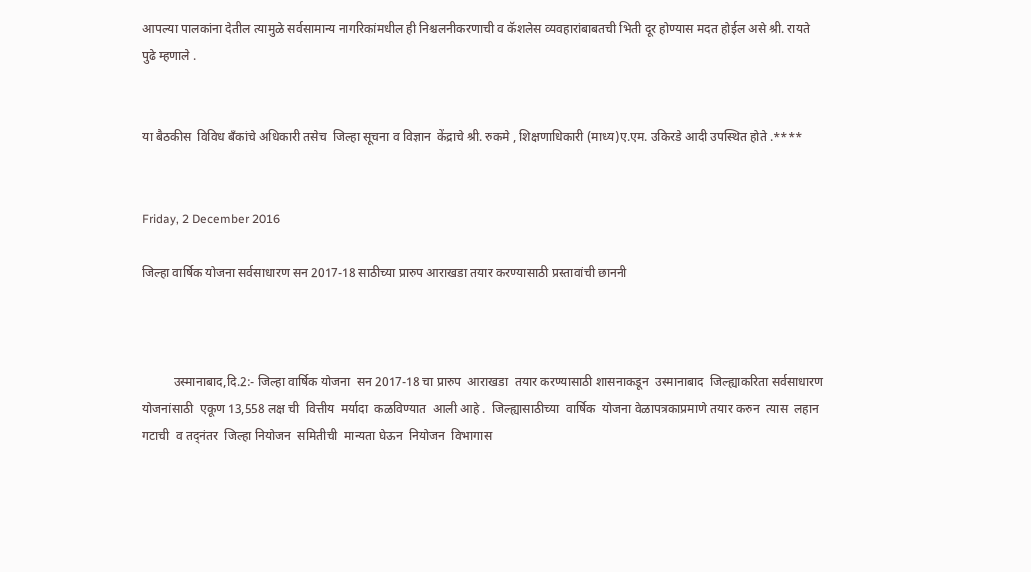आपल्या पालकांना देतील त्यामुळे सर्वसामान्य नागरिकांमधील ही निश्चलनीकरणाची व कॅशलेस व्यवहारांबाबतची भिती दूर होण्यास मदत होईल असे श्री. रायते पुढे म्हणाले .


या बैठकीस  विविध बँकांचे अधिकारी तसेच  जिल्हा सूचना व विज्ञान  केंद्राचे श्री. रुकमे , शिक्षणाधिकारी (माध्य)ए.एम. उकिरडे आदी उपस्थित होते .****


Friday, 2 December 2016

जिल्हा वार्षिक योजना सर्वसाधारण सन 2017-18 साठीच्या प्रारुप आराखडा तयार करण्यासाठी प्रस्तावांची छाननी



          उस्मानाबाद,दि.2:- जिल्हा वार्षिक योजना  सन 2017-18 चा प्रारुप  आराखडा  तयार करण्यासाठी शासनाकडून  उस्मानाबाद  जिल्ह्याकरिता सर्वसाधारण  योजनांसाठी  एकूण 13,558 लक्ष ची  वित्तीय  मर्यादा  कळविण्यात  आली आहे .  जिल्ह्यासाठीच्या  वार्षिक  योजना वेळापत्रकाप्रमाणे तयार करुन  त्यास  लहान  गटाची  व तद्नंतर  जिल्हा नियोजन  समितीची  मान्यता घेऊन  नियोजन  विभागास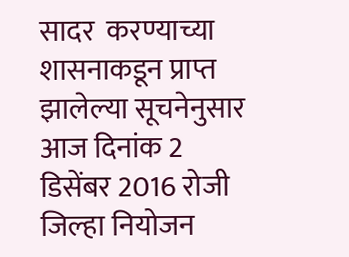सादर  करण्याच्या शासनाकडून प्राप्त झालेल्या सूचनेनुसार  आज दिनांक 2 डिसेंबर 2016 रोजी जिल्हा नियोजन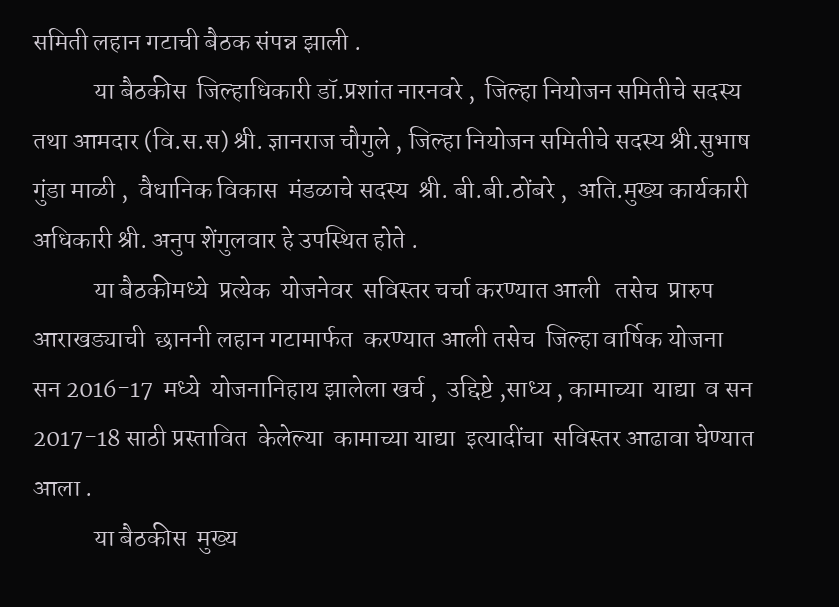समिती लहान गटाची बैठक संपन्न झाली .
            या बैठकीस  जिल्हाधिकारी डॉ.प्रशांत नारनवरे ,  जिल्हा नियोजन समितीचे सदस्य  तथा आमदार (वि.स.स) श्री. ज्ञानराज चौगुले , जिल्हा नियोजन समितीचे सदस्य श्री.सुभाष  गुंडा माळी ,  वैधानिक विकास  मंडळाचे सदस्य  श्री. बी.बी.ठोंबरे ,  अति.मुख्य कार्यकारी अधिकारी श्री. अनुप शेंगुलवार हे उपस्थित होते .
            या बैठकीमध्ये  प्रत्येक  योजनेवर  सविस्तर चर्चा करण्यात आली   तसेच  प्रारुप आराखड्याची  छाननी लहान गटामार्फत  करण्यात आली तसेच  जिल्हा वार्षिक योजना सन 2016-17  मध्ये  योजनानिहाय झालेला खर्च ,  उद्दिष्टे ,साध्य , कामाच्या  याद्या  व सन 2017-18 साठी प्रस्तावित  केलेल्या  कामाच्या याद्या  इत्यादींचा  सविस्तर आढावा घेण्यात आला .
            या बैठकीस  मुख्य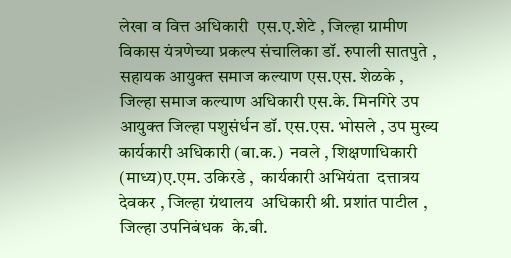लेखा व वित्त अधिकारी  एस.ए.शेटे , जिल्हा ग्रामीण विकास यंत्रणेच्या प्रकल्प संचालिका डॉ. रुपाली सातपुते ,  सहायक आयुक्त समाज कल्याण एस.एस. शेळके ,   जिल्हा समाज कल्याण अधिकारी एस.के. मिनगिरे उप आयुक्त जिल्हा पशुसंर्धन डॉ. एस.एस. भोसले , उप मुख्य कार्यकारी अधिकारी (बा.क.)  नवले , शिक्षणाधिकारी (माध्य)ए.एम. उकिरडे ,  कार्यकारी अभियंता  दत्तात्रय  देवकर , जिल्हा ग्रंथालय  अधिकारी श्री. प्रशांत पाटील ,   जिल्हा उपनिबंधक  के.बी.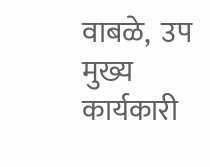वाबळे,  उप मुख्य कार्यकारी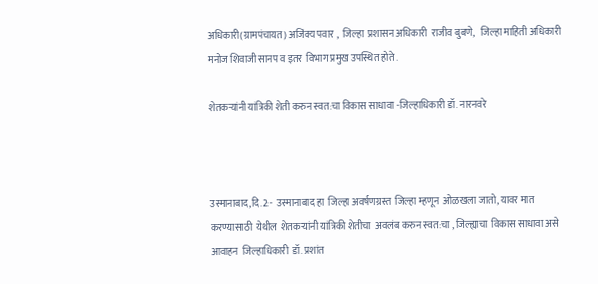अधिकारी(ग्रामपंचायत) अजिंक्य पवार ,  जिल्हा  प्रशासन अधिकारी  राजीव बुबणे,   जिल्हा माहिती अधिकारी मनोज शिवाजी सानप व इतर  विभाग प्रमुख उपस्थित होते .

शेतकऱ्यांनी यांत्रिकी शेती करुन स्वत:चा विकास साधावा -जिल्हाधिकारी डॉ. नारनवरे



उस्मानाबाद,दि.2:-  उस्मानाबाद हा  जिल्हा अवर्षणग्रस्त  जिल्हा म्हणून  ओळखला जातो, यावर मात करण्यासाठी  येथील  शेतकऱ्यांनी यांत्रिकी शेतीचा  अवलंब करुन स्वत:चा , जिल्ह्याचा  विकास साधावा असे आवाहन  जिल्हाधिकारी  डॉ. प्रशांत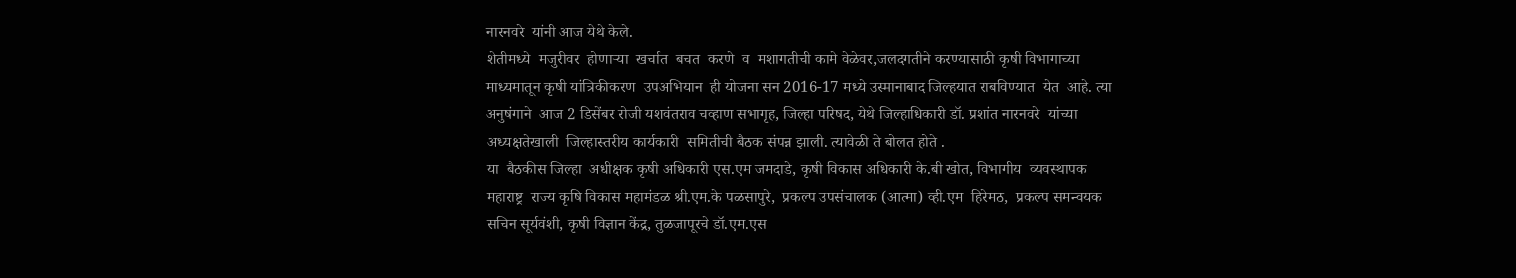नारनवरे  यांनी आज येथे केले.
शेतीमध्ये  मजुरीवर  होणाऱ्या  खर्चात  बचत  करणे  व  मशागतीची कामे वेळेवर,जलदगतीने करण्यासाठी कृषी विभागाच्या माध्यमातून कृषी यांत्रिकीकरण  उपअभियान  ही योजना सन 2016-17 मध्ये उस्मानाबाद जिल्हयात राबविण्यात  येत  आहे. त्या अनुषंगाने  आज 2 डिसेंबर रोजी यशवंतराव चव्हाण सभागृह, जिल्हा परिषद, येथे जिल्हाधिकारी डॉ. प्रशांत नारनवरे  यांच्या अध्यक्षतेखाली  जिल्हास्तरीय कार्यकारी  समितीची बैठक संपन्न झाली. त्यावेळी ते बोलत होते .
या  बैठकीस जिल्हा  अधीक्षक कृषी अधिकारी एस.एम जमदाडे, कृषी विकास अधिकारी के.बी खोत, विभागीय  व्यवस्थापक  महाराष्ट्र  राज्य कृषि विकास महामंडळ श्री.एम.के पळसापुरे,  प्रकल्प उपसंचालक (आत्मा) व्ही.एम  हिरेमठ,  प्रकल्प समन्वयक सचिन सूर्यवंशी, कृषी विज्ञान केंद्र, तुळजापूरचे डॉ.एम.एस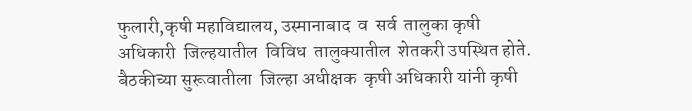फुलारी,कृषी महाविद्यालय, उस्मानाबाद  व  सर्व  तालुका कृषी  अधिकारी  जिल्हयातील  विविध  तालुक्यातील  शेतकरी उपस्थित होते.
बैठकीच्या सुरूवातीला  जिल्हा अधीक्षक  कृषी अधिकारी यांनी कृषी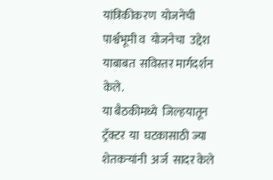यांत्रिकीकरण  योजनेची  पार्श्वभूमी व  योजनेचा  उद्देश  याबाबत  सविस्तर मार्गदर्शन  केले.
या बैठकीमध्ये  जिल्हयातून  ट्रॅक्टर  या  घटकासाठी ज्या  शेतकऱ्यांनी  अर्ज  सादर केले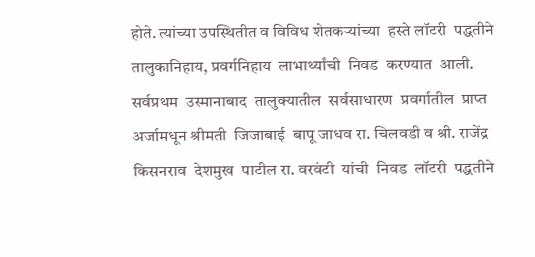होते. त्यांच्या उपस्थितीत व विविध शेतकऱ्यांच्या  हस्ते लॉटरी  पद्धतीने तालुकानिहाय, प्रवर्गनिहाय  लाभार्थ्यांची  निवड  करण्यात  आली.
सर्वप्रथम  उस्मानाबाद  तालुक्यातील  सर्वसाधारण  प्रवर्गातील  प्राप्त अर्जामधून श्रीमती  जिजाबाई  बापू जाधव रा. चिलवडी व श्री. राजेंद्र  किसनराव  देशमुख  पाटील रा. वरवंटी  यांची  निवड  लॉटरी  पद्धतीने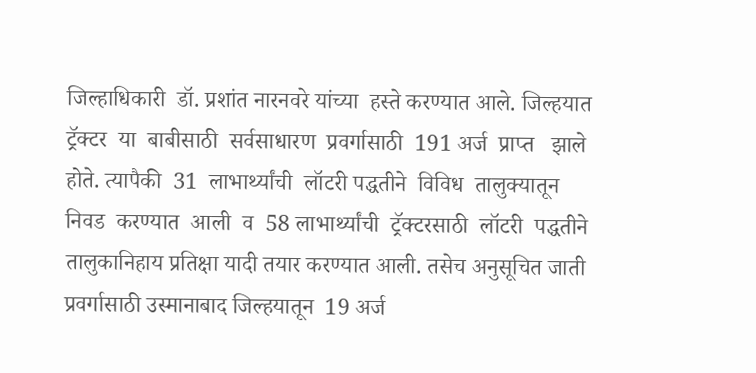जिल्हाधिकारी  डॉ. प्रशांत नारनवरे यांच्या  हस्ते करण्यात आले. जिल्हयात  ट्रॅक्टर  या  बाबीसाठी  सर्वसाधारण  प्रवर्गासाठी  191 अर्ज  प्राप्त   झाले  होते. त्यापैकी  31  लाभार्थ्यांची  लॉटरी पद्धतीने  विविध  तालुक्यातून निवड  करण्यात  आली  व  58 लाभार्थ्यांची  ट्रॅक्टरसाठी  लॉटरी  पद्धतीने  तालुकानिहाय प्रतिक्षा यादी तयार करण्यात आली. तसेच अनुसूचित जाती प्रवर्गासाठी उस्मानाबाद जिल्हयातून  19 अर्ज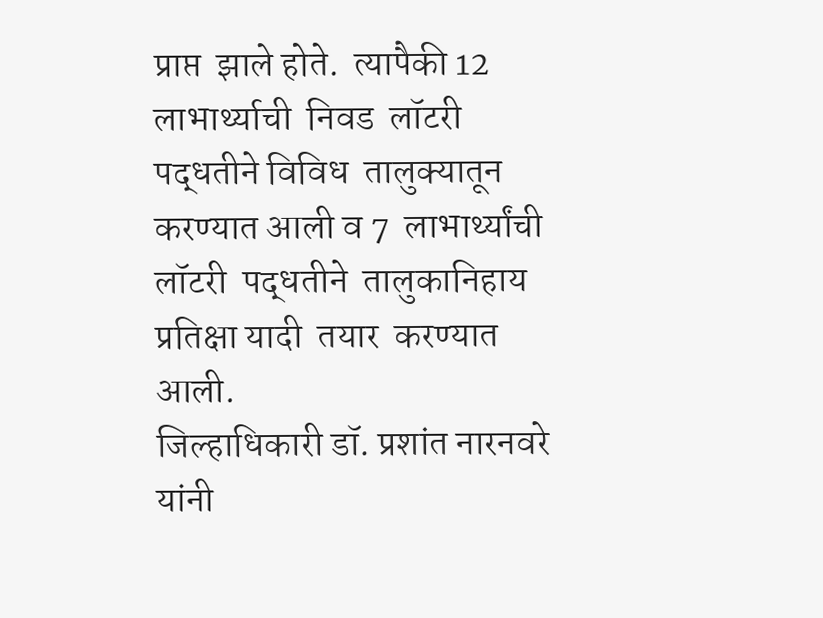प्राप्त  झाले होते.  त्यापैकी 12  लाभार्थ्याची  निवड  लॉटरी पद्धतीने विविध  तालुक्यातून  करण्यात आली व 7  लाभार्थ्यांची लॉटरी  पद्धतीने  तालुकानिहाय प्रतिक्षा यादी  तयार  करण्यात  आली.
जिल्हाधिकारी डॉ. प्रशांत नारनवरे यांनी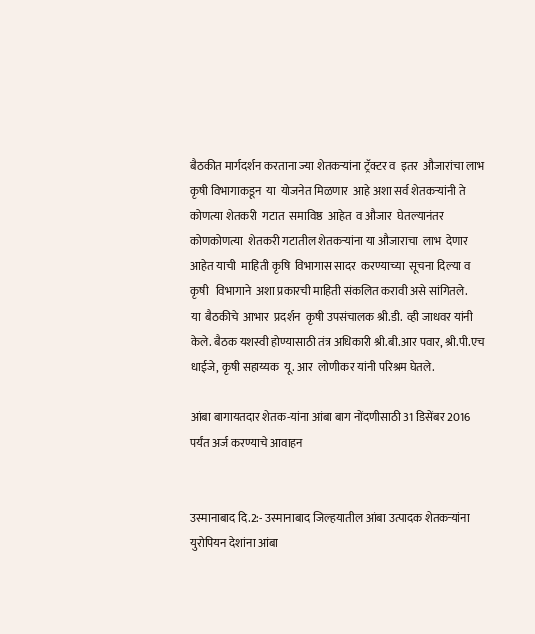बैठकीत मार्गदर्शन करताना ज्या शेतकऱ्यांना ट्रॅक्टर व  इतर  औजारांचा लाभ  कृषी विभागाकडून  या  योजनेत मिळणार  आहे अशा सर्व शेतकऱ्यांनी ते कोणत्या शेतकरी  गटात  समाविष्ठ  आहेत  व औजार  घेतल्यानंतर कोणकोणत्या  शेतकरी गटातील शेतकऱ्यांना या औजाराचा  लाभ  देणार आहेत याची  माहिती कृषि  विभागास सादर  करण्याच्या  सूचना दिल्या व  कृषी   विभागाने  अशा प्रकारची माहिती संकलित करावी असे सांगितले.
या  बैठकीचे  आभार  प्रदर्शन  कृषी उपसंचालक श्री.डी.  व्ही जाधवर यांनी केले. बैठक यशस्वी होण्यासाठी तंत्र अधिकारी श्री.बी.आर पवार, श्री.पी.एच धाईजे, कृषी सहाय्यक  यू. आर  लोणीकर यांनी परिश्रम घेतले.

आंबा बागायतदार शेतक-यांना आंबा बाग नोंदणीसाठी 31 डिसेंबर 2016 पर्यंत अर्ज करण्याचे आवाहन


उस्मानाबाद दि.2:- उस्मानाबाद जिल्हयातील आंबा उत्पादक शेतकऱ्यांना युरोपियन देशांना आंबा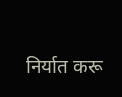निर्यात करू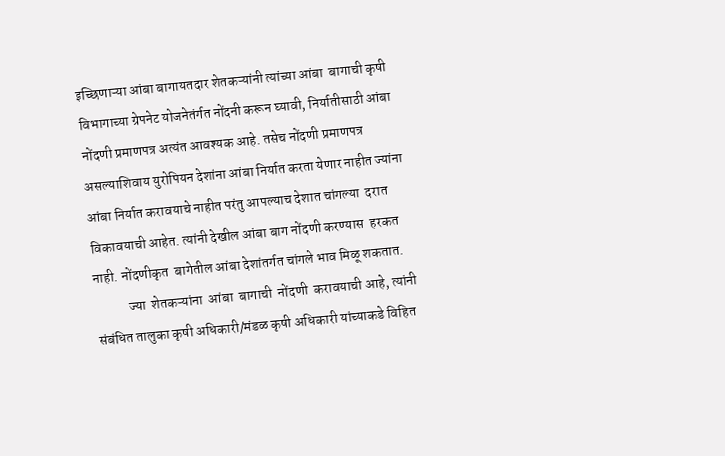इच्छिणाऱ्या आंबा बागायतदार शेतकऱ्यांनी त्यांच्या आंबा  बागाची कृषी विभागाच्या ग्रेपनेट योजनेतंर्गत नोंदनी करून घ्यावी, निर्यातीसाठी आंबा नोंदणी प्रमाणपत्र अत्यंत आवश्यक आहे. तसेच नोंदणी प्रमाणपत्र असल्याशिवाय युरोपियन देशांना आंबा निर्यात करता येणार नाहीत ज्यांना आंबा निर्यात करावयाचे नाहीत परंतु आपल्याच देशात चांगल्या  दरात  विकावयाची आहेत. त्यांनी देखील आंबा बाग नोंदणी करण्यास  हरकत नाही. नोंदणीकृत  बागेतील आंबा देशांतर्गत चांगले भाव मिळू शकतात.
            ज्या  शेतकऱ्यांना  आंबा  बागाची  नोंदणी  करावयाची आहे, त्यांनी  संबंधित तालुका कृषी अधिकारी/मंडळ कृषी अधिकारी यांच्याकडे विहित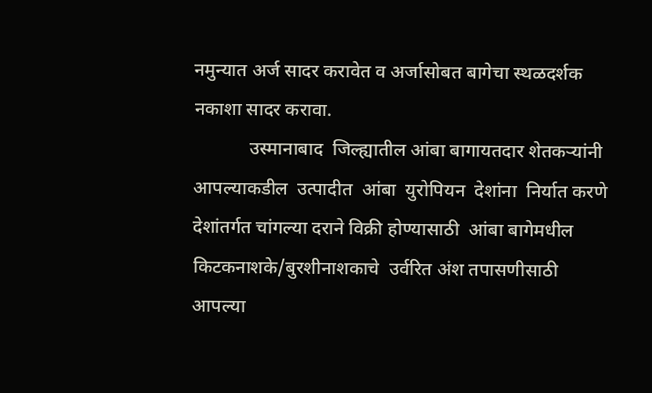नमुन्यात अर्ज सादर करावेत व अर्जासोबत बागेचा स्थळदर्शक नकाशा सादर करावा.
            उस्मानाबाद  जिल्ह्यातील आंबा बागायतदार शेतकऱ्यांनी आपल्याकडील  उत्पादीत  आंबा  युरोपियन  देशांना  निर्यात करणे देशांतर्गत चांगल्या दराने विक्री होण्यासाठी  आंबा बागेमधील  किटकनाशके/बुरशीनाशकाचे  उर्वरित अंश तपासणीसाठी आपल्या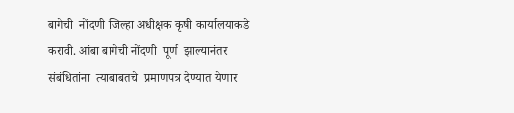बागेची  नोंदणी जिल्हा अधीक्षक कृषी कार्यालयाकडे करावी. आंबा बागेची नोंदणी  पूर्ण  झाल्यानंतर  संबंधितांना  त्याबाबतचे  प्रमाणपत्र देण्यात येणार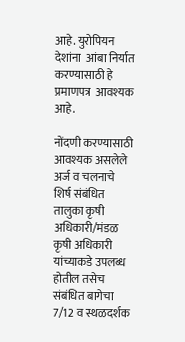आहे. युरोपियन  देशांना  आंबा निर्यात करण्यासाठी हे  प्रमाणपत्र  आवश्यक आहे.

नोंदणी करण्यासाठी आवश्यक असलेले अर्ज व चलनाचे शिर्ष संबंधित तालुका कृषी अधिकारी/मंडळ कृषी अधिकारी यांच्याकडे उपलब्ध होतील तसेच संबंधित बागेचा 7/12 व स्थळदर्शक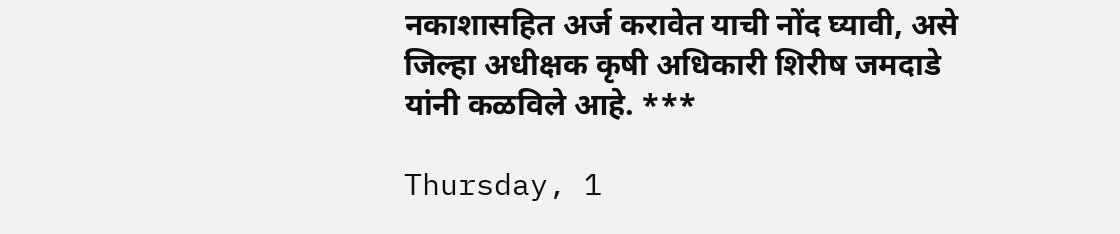नकाशासहित अर्ज करावेत याची नोंद घ्यावी, असे जिल्हा अधीक्षक कृषी अधिकारी शिरीष जमदाडे यांनी कळविले आहे. ***

Thursday, 1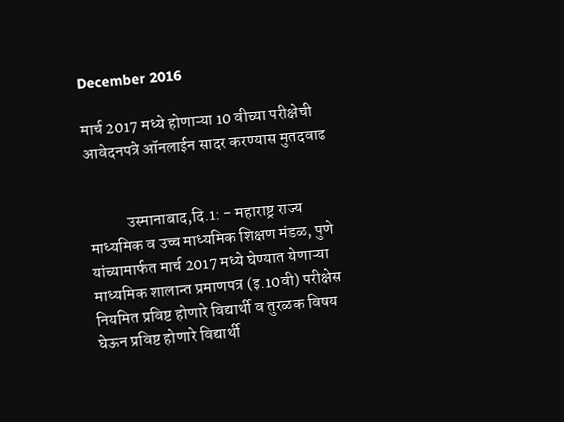December 2016

मार्च 2017 मध्ये होणाऱ्या 10 वीच्या परीक्षेची आवेदनपत्रे ऑनलाईन सादर करण्यास मुतदवाढ


            उस्मानाबाद,दि.1: - महाराष्ट्र राज्य माध्यमिक व उच्च माध्यमिक शिक्षण मंडळ, पुणे यांच्यामार्फत मार्च 2017 मध्ये घेण्यात येणाऱ्या माध्यमिक शालान्त प्रमाणपत्र (इ.10वी) परीक्षेस नियमित प्रविष्ट होणारे विद्यार्थी व तुरळक विषय घेऊन प्रविष्ट होणारे विद्यार्थी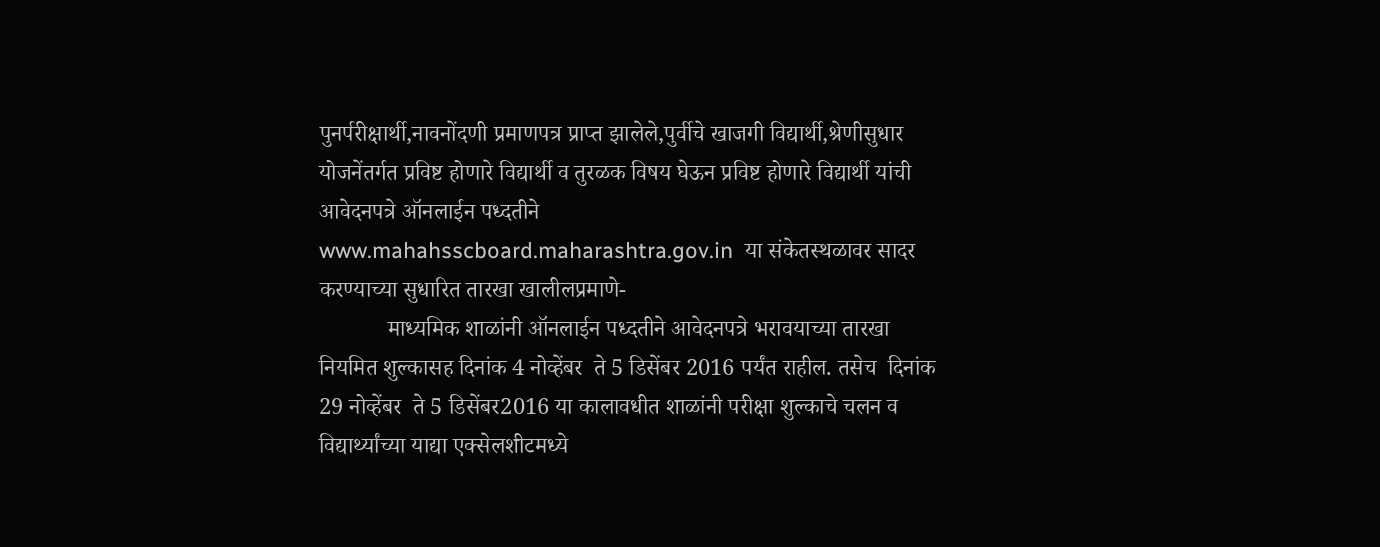पुनर्परीक्षार्थी,नावनोंदणी प्रमाणपत्र प्राप्त झालेले,पुर्वीचे खाजगी विद्यार्थी,श्रेणीसुधार योजनेंतर्गत प्रविष्ट होणारे विद्यार्थी व तुरळक विषय घेऊन प्रविष्ट होणारे विद्यार्थी यांची आवेदनपत्रे ऑनलाईन पध्दतीने www.mahahsscboard.maharashtra.gov.in  या संकेतस्थळावर सादर करण्याच्या सुधारित तारखा खालीलप्रमाणे-
            माध्यमिक शाळांनी ऑनलाईन पध्दतीने आवेदनपत्रे भरावयाच्या तारखा नियमित शुल्कासह दिनांक 4 नोव्हेंबर  ते 5 डिसेंबर 2016 पर्यंत राहील. तसेच  दिनांक 29 नोव्हेंबर  ते 5 डिसेंबर2016 या कालावधीत शाळांनी परीक्षा शुल्काचे चलन व विद्यार्थ्यांच्या याद्या एक्सेलशीटमध्ये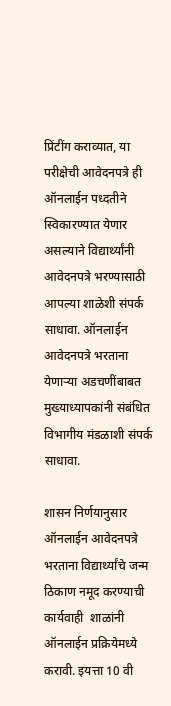प्रिंटींग कराव्यात, या परीक्षेची आवेदनपत्रे ही ऑनलाईन पध्दतीने स्विकारण्यात येणार असल्याने विद्यार्थ्यांनी आवेदनपत्रे भरण्यासाठी आपल्या शाळेशी संपर्क साधावा. ऑनलाईन आवेदनपत्रे भरताना येणाऱ्या अडचणींबाबत मुख्याध्यापकांनी संबंधित विभागीय मंडळाशी संपर्क साधावा.

शासन निर्णयानुसार ऑनलाईन आवेदनपत्रे भरताना विद्यार्थ्यांचे जन्म ठिकाण नमूद करण्याची कार्यवाही  शाळांनी ऑनलाईन प्रक्रियेमध्ये करावी. इयत्ता 10 वी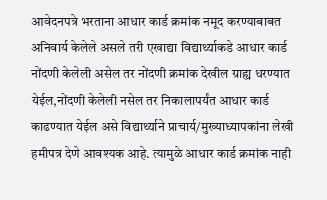आवेदनपत्रे भरताना आधार कार्ड क्रमांक नमूद करण्याबाबत अनिवार्य केलेले असले तरी एखाद्या विद्यार्थ्याकडे आधार कार्ड नोंदणी केलेली असेल तर नोंदणी क्रमांक देखील ग्राह्य धरण्यात येईल,नोंदणी केलेली नसेल तर निकालापर्यंत आधार कार्ड काढण्यात येईल असे विद्यार्थ्याने प्राचार्य/मुख्याध्यापकांना लेखी हमीपत्र देणे आवश्यक आहे. त्यामुळे आधार कार्ड क्रमांक नाही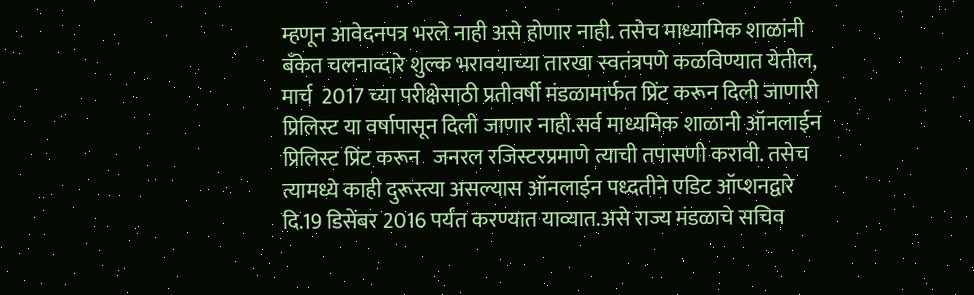म्हणून आवेदनपत्र भरले नाही असे होणार नाही. तसेच माध्यामिक शाळांनी बँकेत चलनाव्दारे शुल्क भरावयाच्या तारखा स्वतंत्रपणे कळविण्यात येतील, मार्च  2017 च्या परीक्षेसाठी प्रतीवर्षी मंडळामार्फत प्रिंट करून दिली जाणारी प्रिलिस्ट या वर्षापासून दिली जाणार नाही.सर्व माध्यमिक शाळानी ऑनलाईन प्रिलिस्ट प्रिंट करून   जनरल रजिस्टरप्रमाणे त्याची तपासणी करावी. तसेच त्यामध्ये काही दुरूस्त्या असल्यास ऑनलाईन पध्दतीने एडिट ऑप्शनद्वारे दि.19 डिसेंबर 2016 पर्यंत करण्यात याव्यात.असे राज्य मंडळाचे सचिव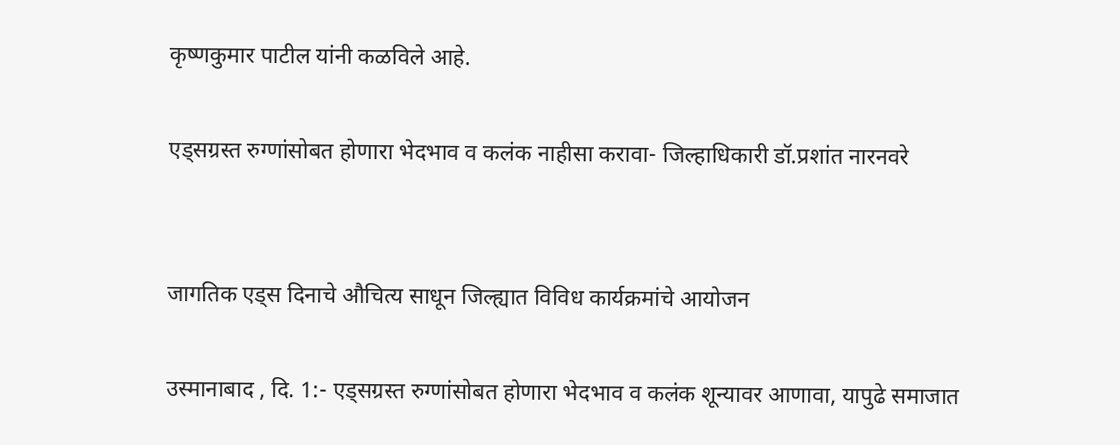कृष्णकुमार पाटील यांनी कळविले आहे.

एड्सग्रस्त रुग्णांसोबत होणारा भेदभाव व कलंक नाहीसा करावा- जिल्हाधिकारी डॉ.प्रशांत नारनवरे


जागतिक एड्स दिनाचे औचित्य साधून जिल्ह्यात विविध कार्यक्रमांचे आयोजन

उस्मानाबाद , दि. 1:- एड्सग्रस्त रुग्णांसोबत होणारा भेदभाव व कलंक शून्यावर आणावा, यापुढे समाजात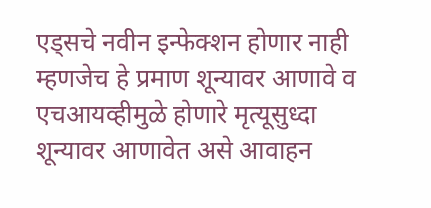एड्सचे नवीन इन्फेक्शन होणार नाही म्हणजेच हे प्रमाण शून्यावर आणावे व एचआयव्हीमुळे होणारे मृत्यूसुध्दा शून्यावर आणावेत असे आवाहन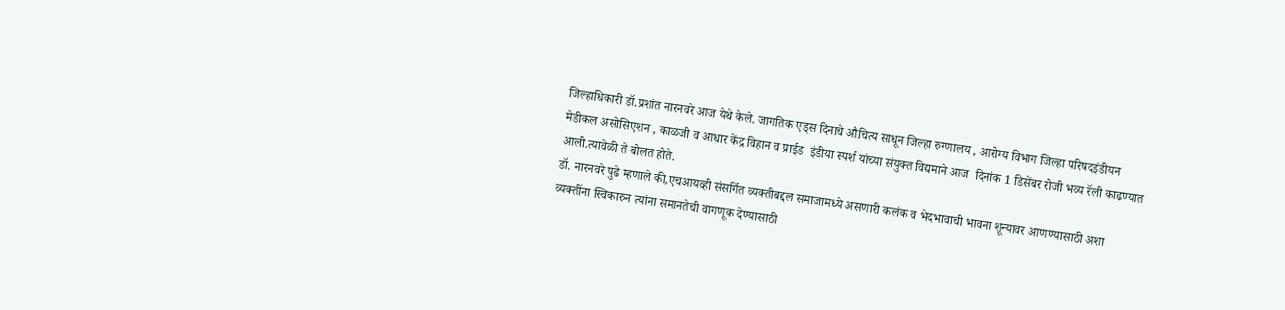जिल्हाधिकारी डॉ.प्रशांत नारनवरे आज येथे केले. जागतिक एड्स दिनाचे औचित्य साधून जिल्हा रुग्णालय , आरोग्य विभाग जिल्हा परिषदइंडीयन मेडीकल असोसिएशन , काळजी व आधार केंद्र विहान व प्राईड  इंडीया स्पर्श यांच्या संयुक्त विद्यमाने आज  दिनांक 1 डिसेंबर रोजी भव्य रॅली काढण्यात आली.त्यावेळी ते बोलत होते.
डॉ. नारनवरे पुढे म्हणाले की,एचआयव्ही संसर्गित व्यक्तीबद्दल समाजामध्ये असणारी कलंक व भेदभावाची भावना शून्यावर आणण्यासाठी अशा व्यक्तींना स्विकारुन त्यांना समानतेची वागणूक देण्यासाठी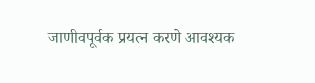जाणीवपूर्वक प्रयत्न करणे आवश्यक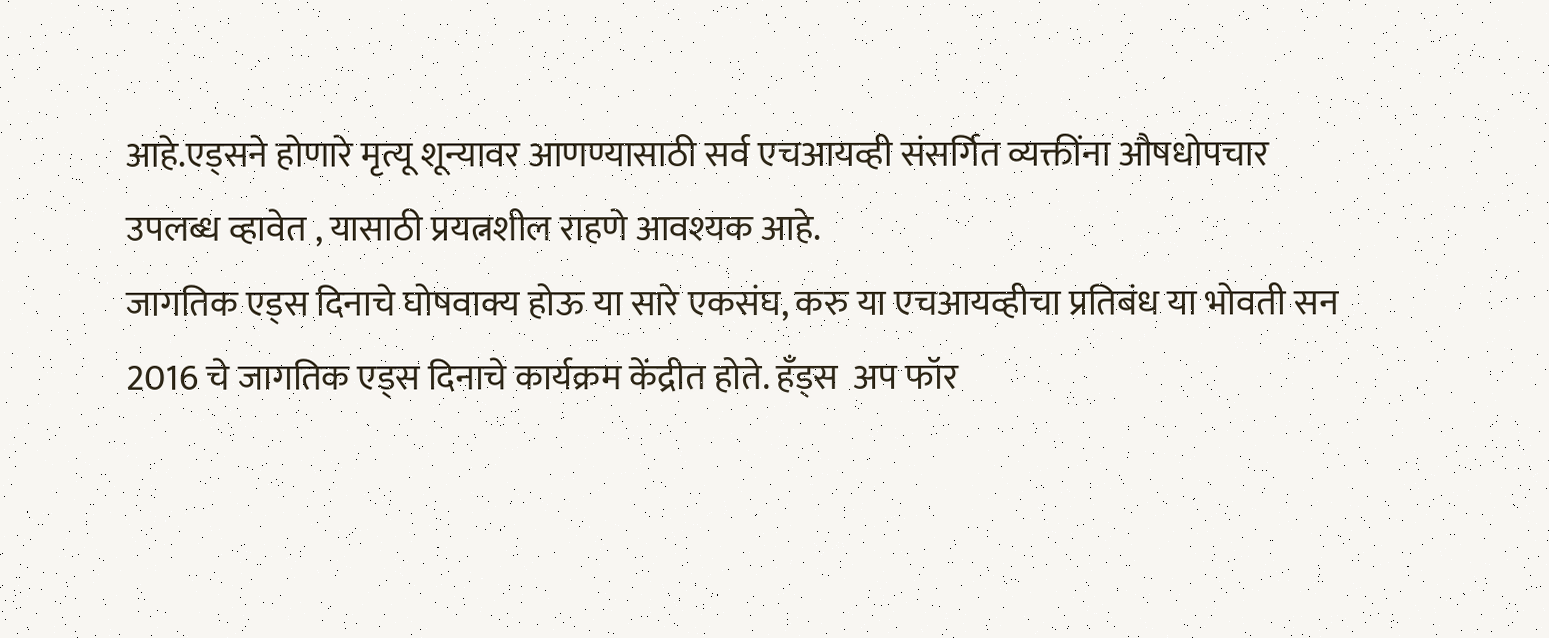आहे.एड्सने होणारे मृत्यू शून्यावर आणण्यासाठी सर्व एचआयव्ही संसर्गित व्यक्तींना औषधोपचार उपलब्ध व्हावेत , यासाठी प्रयत्नशील राहणे आवश्यक आहे.
जागतिक एड्स दिनाचे घोषवाक्य होऊ या सारे एकसंघ, करु या एचआयव्हीचा प्रतिबंध या भोवती सन 2016 चे जागतिक एड्स दिनाचे कार्यक्रम केंद्रीत होते. हँड्स  अप फॉर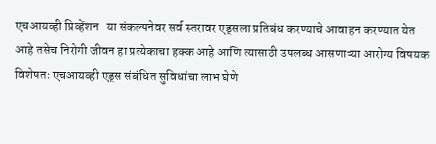एचआयव्ही प्रिव्हेंशन   या संकल्पनेवर सर्व स्तरावर एड्सला प्रतिबंध करण्याचे आवाहन करण्यात येत आहे तसेच निरोगी जीवन हा प्रत्येकाचा हक्क आहे आणि त्यासाठी उपलब्ध आसणाऱ्या आरोग्य विषयक विशेषतः एचआयव्ही एड्स संबंधित सुविधांचा लाभ घेणे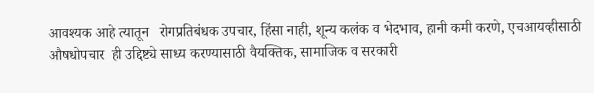आवश्यक आहे त्यातून   रोगप्रतिबंधक उपचार, हिंसा नाही, शून्य कलंक व भेदभाव, हानी कमी करणे, एचआयव्हीसाठी औषधोपचार  ही उद्दिष्ट्ये साध्य करण्यासाठी वैयक्तिक, सामाजिक व सरकारी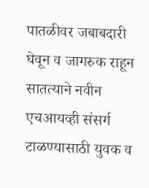पातळीवर जबाबदारी घेवून व जागरुक राहून सातत्याने नवीन एचआयव्ही संसर्ग टाळण्यासाठी युवक व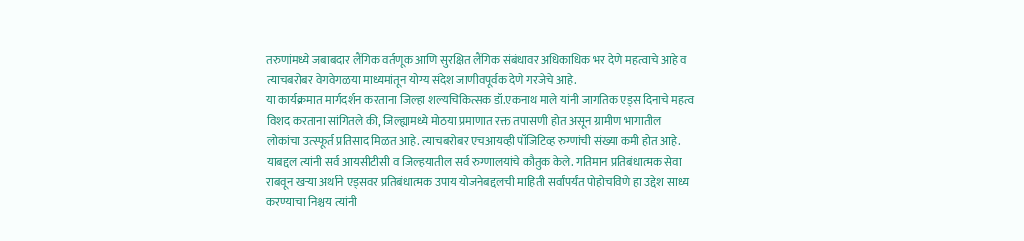तरुणांमध्ये जबाबदार लैंगिक वर्तणूक आणि सुरक्षित लैंगिक संबंधावर अधिकाधिक भर देणे महत्वाचे आहे व त्याचबरोबर वेगवेगळया माध्यमांतून योग्य संदेश जाणीवपूर्वक देणे गरजेचे आहे.
या कार्यक्रमात मार्गदर्शन करताना जिल्हा शल्यचिकित्सक डॉ.एकनाथ माले यांनी जागतिक एड्स दिनाचे महत्व विशद करताना सांगितले की, जिल्ह्यामध्ये मोठया प्रमाणात रक्त तपासणी होत असून ग्रामीण भागातील लोकांचा उत्‍स्फूर्त प्रतिसाद मिळत आहे. त्याचबरोबर एचआयव्ही पॉजिटिव्ह रुग्णांची संख्या कमी होत आहे. याबद्दल त्यांनी सर्व आयसीटीसी व जिल्हयातील सर्व रुग्णालयांचे कौतुक केले. गतिमान प्रतिबंधात्मक सेवा राबवून खऱ्या अर्थाने एड्सवर प्रतिबंधात्मक उपाय योजनेबद्दलची माहिती सर्वांपर्यंत पोहोचविणे हा उद्देश साध्य करण्याचा निश्चय त्यांनी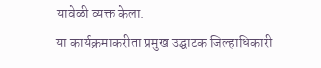यावेळी व्यक्त केला.
या कार्यक्रमाकरीता प्रमुख उद्घाटक जिल्हाधिकारी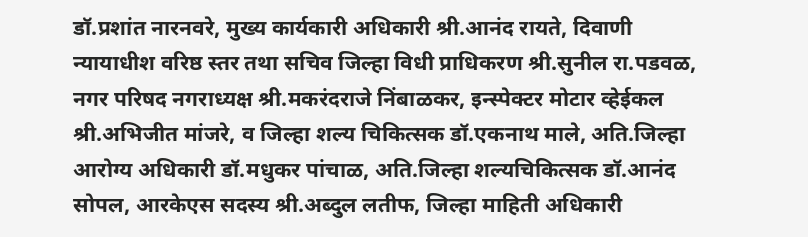डॉ.प्रशांत नारनवरे, मुख्य कार्यकारी अधिकारी श्री.आनंद रायते, दिवाणी न्यायाधीश वरिष्ठ स्तर तथा सचिव जिल्हा विधी प्राधिकरण श्री.सुनील रा.पडवळ, नगर परिषद नगराध्यक्ष श्री.मकरंदराजे निंबाळकर, इन्स्पेक्टर मोटार व्हेईकल श्री.अभिजीत मांजरे, व जिल्हा शल्य चिकित्सक डॉ.एकनाथ माले, अति.जिल्हा आरोग्य अधिकारी डॉ.मधुकर पांचाळ, अति.जिल्हा शल्यचिकित्सक डॉ.आनंद सोपल, आरकेएस सदस्य श्री.अब्दुल लतीफ, जिल्हा माहिती अधिकारी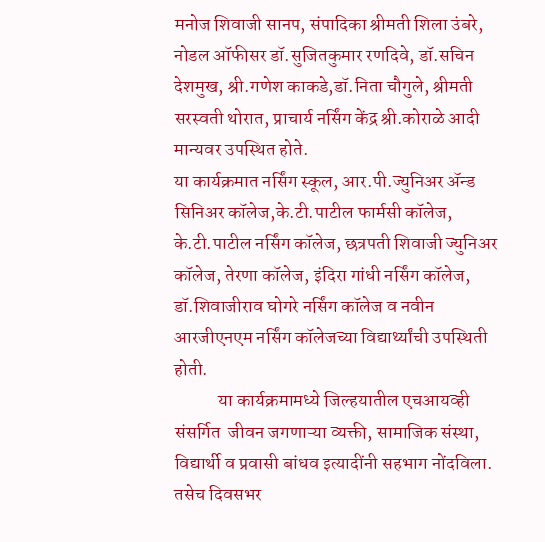मनोज शिवाजी सानप, संपादिका श्रीमती शिला उंबरे, नोडल ऑफीसर डॉ.सुजितकुमार रणदिवे, डॉ.सचिन देशमुख, श्री.गणेश काकडे,डॉ.निता चौगुले, श्रीमती सरस्वती थोरात, प्राचार्य नर्सिंग केंद्र श्री.कोराळे आदी मान्यवर उपस्थित होते.
या कार्यक्रमात नर्सिंग स्कूल, आर.पी.ज्युनिअर ॲन्ड सिनिअर कॉलेज,के.टी.पाटील फार्मसी कॉलेज, के.टी.पाटील नर्सिंग कॉलेज, छत्रपती शिवाजी ज्युनिअर कॉलेज, तेरणा कॉलेज, इंदिरा गांधी नर्सिंग कॉलेज, डॉ.शिवाजीराव घोगरे नर्सिंग कॉलेज व नवीन आरजीएनएम नर्सिंग कॉलेजच्या विद्यार्थ्यांची उपस्थिती होती.
            या कार्यक्रमामध्ये जिल्हयातील एचआयव्ही संसर्गित  जीवन जगणाऱ्या व्यक्ती, सामाजिक संस्था, विद्यार्थी व प्रवासी बांधव इत्यादींनी सहभाग नोंदविला. तसेच दिवसभर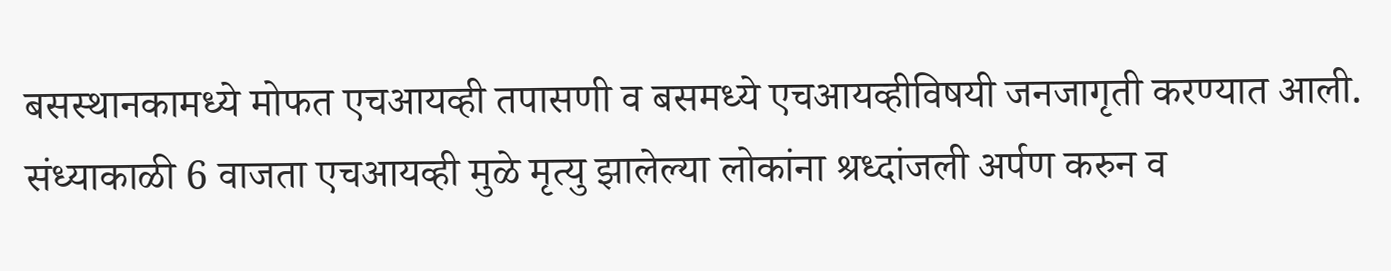बसस्थानकामध्ये मोफत एचआयव्ही तपासणी व बसमध्ये एचआयव्हीविषयी जनजागृती करण्यात आली. संध्याकाळी 6 वाजता एचआयव्ही मुळे मृत्यु झालेल्या लोकांना श्रध्दांजली अर्पण करुन व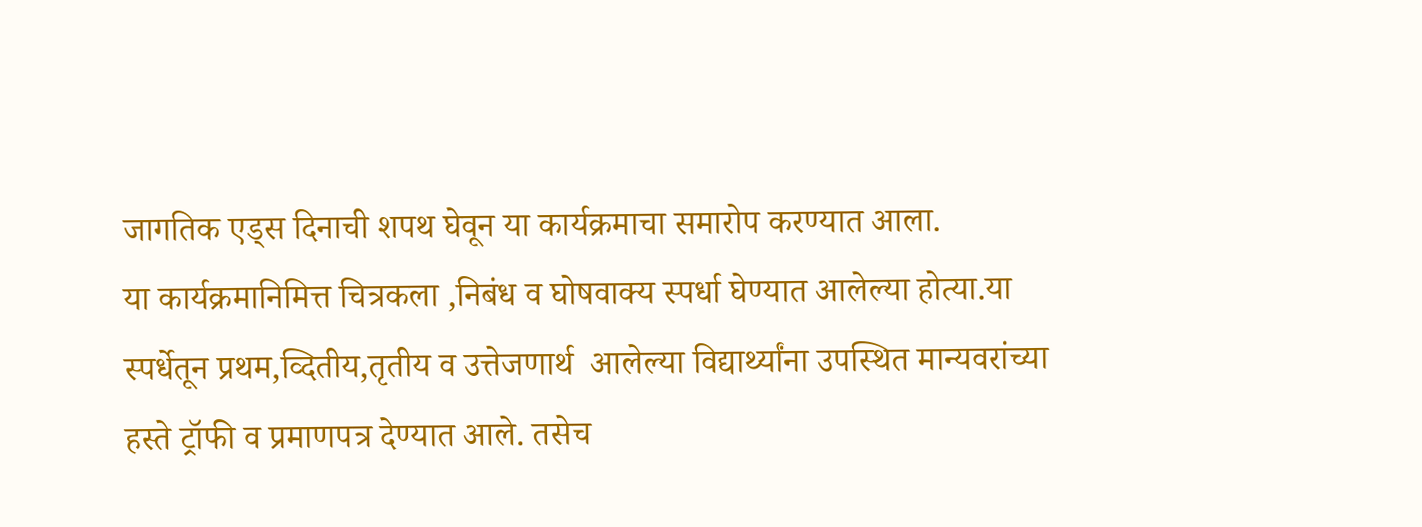जागतिक एड्स दिनाची शपथ घेवून या कार्यक्रमाचा समारोप करण्यात आला.
या कार्यक्रमानिमित्त चित्रकला ,निबंध व घोषवाक्य स्पर्धा घेण्यात आलेल्या होत्या.या  स्पर्धेतून प्रथम,व्दितीय,तृतीय व उत्तेजणार्थ  आलेल्या विद्यार्थ्यांना उपस्थित मान्यवरांच्या हस्ते ट्रॉफी व प्रमाणपत्र देण्यात आले. तसेच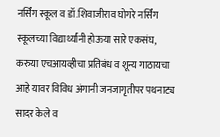नर्सिंग स्कूल व डॉ.शिवाजीराव घोगरे नर्सिंग स्कूलच्या विद्यार्थ्यांनी होऊया सारे एकसंघ, करुया एचआयव्हीचा प्रतिबंध व शून्य गाठायचा आहे यावर विविध अंगानी जनजागृतीपर पथनाट्य सादर केले व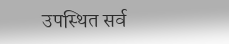उपस्थित सर्व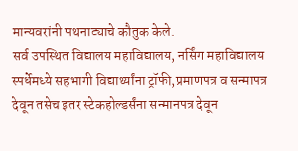मान्यवरांनी पथनाट्याचे कौतुक केले.
सर्व उपस्थित विद्यालय महाविद्यालय, नर्सिंग महाविद्यालय स्पर्धेमध्ये सहभागी विद्यार्थ्यांना ट्रॉफी,प्रमाणपत्र व सन्मापत्र देवून तसेच इतर स्टेकहोल्डर्संना सन्मानपत्र देवून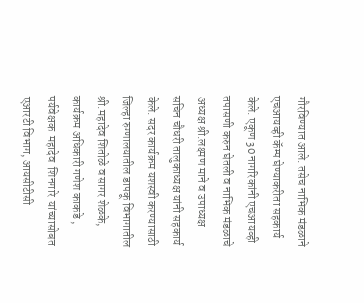गौरविण्यात आले. तसेच नाभिक मंडळाने एचआयव्ही कॅम्प घेण्याकरीता सहकार्य केले. एकूण 30 नागरिकांनी एचआयव्ही तपासणी करुन घेतली व नाभिक मंडळाचे अध्यक्ष श्री.लक्ष्मण माने व उपाध्यक्ष सचिन चौधरी तालुकाध्यक्ष यांनी सहकार्य केले. सदर कार्यक्रम यशस्वी करण्यासाठी जिल्हा रुग्णालयातील डापकू विभागातील श्री.महादेव शितोळे व सागर शेळके, कार्यक्रम अधिकारी गणेश काकडे ,  पर्यवेक्षक  महादेव  शिनगारे  यांच्यासोबत एआरटी विभाग, आयसीटीसी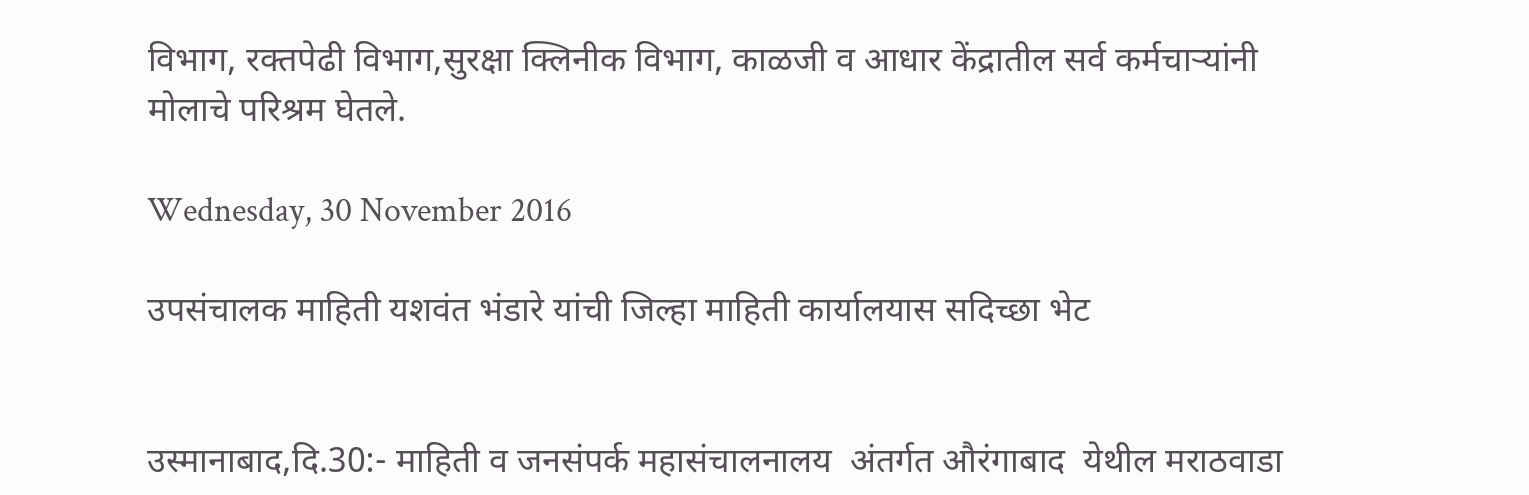विभाग, रक्तपेढी विभाग,सुरक्षा क्लिनीक विभाग, काळजी व आधार केंद्रातील सर्व कर्मचाऱ्यांनी मोलाचे परिश्रम घेतले.

Wednesday, 30 November 2016

उपसंचालक माहिती यशवंत भंडारे यांची जिल्हा माहिती कार्यालयास सदिच्छा भेट


उस्मानाबाद,दि.30:- माहिती व जनसंपर्क महासंचालनालय  अंतर्गत औरंगाबाद  येथील मराठवाडा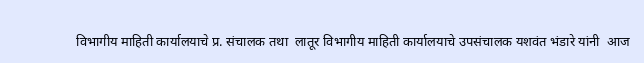विभागीय माहिती कार्यालयाचे प्र. संचालक तथा  लातूर विभागीय माहिती कार्यालयाचे उपसंचालक यशवंत भंडारे यांनी  आज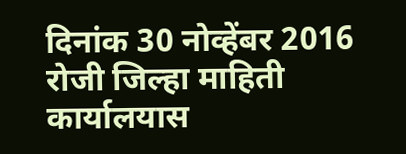दिनांक 30 नोव्हेंबर 2016 रोजी जिल्हा माहिती कार्यालयास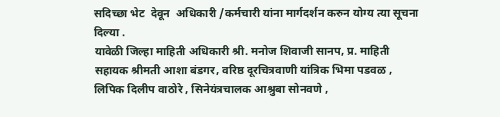सदिच्छा भेट  देवून  अधिकारी /कर्मचारी यांना मार्गदर्शन करुन योग्य त्या सूचना दिल्या .
यावेळी जिल्हा माहिती अधिकारी श्री. मनोज शिवाजी सानप, प्र. माहिती सहायक श्रीमती आशा बंडगर, वरिष्ठ दूरचित्रवाणी यांत्रिक भिमा पडवळ , लिपिक दिलीप वाठोरे , सिनेयंत्रचालक आश्रुबा सोनवणे ,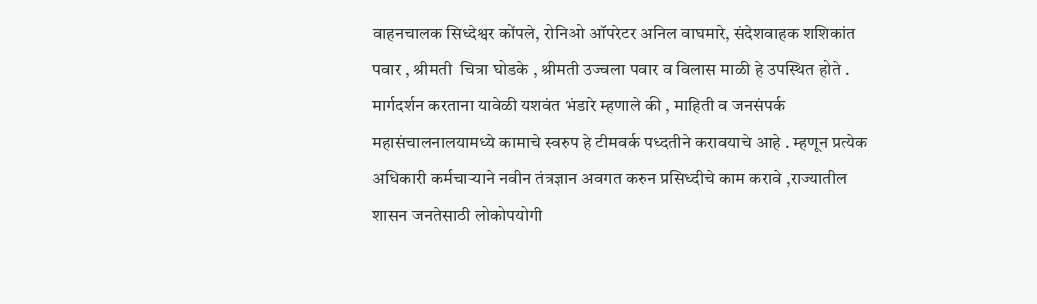वाहनचालक सिध्देश्वर कोंपले, रोनिओ ऑपरेटर अनिल वाघमारे, संदेशवाहक शशिकांत पवार , श्रीमती  चित्रा घोडके , श्रीमती उज्वला पवार व विलास माळी हे उपस्थित होते .
मार्गदर्शन करताना यावेळी यशवंत भंडारे म्हणाले की , माहिती व जनसंपर्क महासंचालनालयामध्ये कामाचे स्वरुप हे टीमवर्क पध्दतीने करावयाचे आहे . म्हणून प्रत्येक अधिकारी कर्मचाऱ्याने नवीन तंत्रज्ञान अवगत करुन प्रसिध्दीचे काम करावे ,राज्यातील शासन जनतेसाठी लोकोपयोगी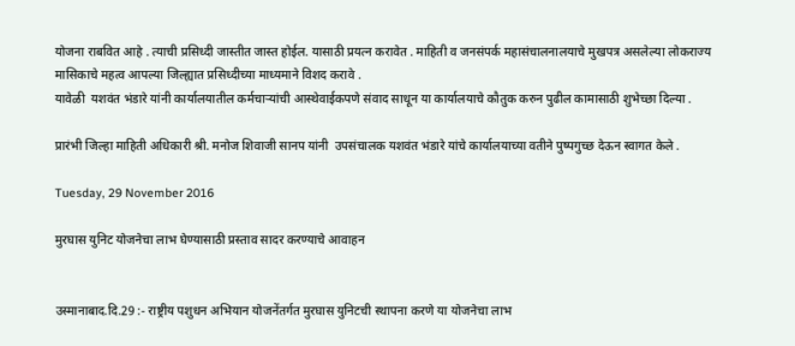योजना राबवित आहे . त्याची प्रसिध्दी जास्तीत जास्त होईल. यासाठी प्रयत्न करावेत . माहिती व जनसंपर्क महासंचालनालयाचे मुखपत्र असलेल्या लोकराज्य मासिकाचे महत्व आपल्या जिल्ह्यात प्रसिध्दीच्या माध्यमाने विशद करावे .
यावेळी  यशवंत भंडारे यांनी कार्यालयातील कर्मचाऱ्यांची आस्थेवाईकपणे संवाद साधून या कार्यालयाचे कौतुक करुन पुढील कामासाठी शुभेच्छा दिल्या .

प्रारंभी जिल्हा माहिती अधिकारी श्री. मनोज शिवाजी सानप यांनी  उपसंचालक यशवंत भंडारे यांचे कार्यालयाच्या वतीने पुष्पगुच्छ देऊन स्वागत केले .

Tuesday, 29 November 2016

मुरघास युनिट योजनेचा लाभ घेण्यासाठी प्रस्ताव सादर करण्याचे आवाहन


उस्मानाबाद.दि.29 :- राष्ट्रीय पशुधन अभियान योजनेंतर्गत मुरघास युनिटची स्थापना करणे या योजनेचा लाभ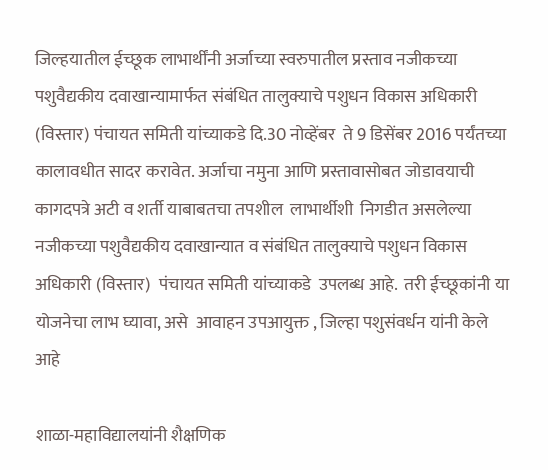जिल्हयातील ईच्छूक लाभार्थींनी अर्जाच्या स्वरुपातील प्रस्ताव नजीकच्या पशुवैद्यकीय दवाखान्यामार्फत संबंधित तालुक्याचे पशुधन विकास अधिकारी (विस्तार) पंचायत समिती यांच्याकडे दि.30 नोव्हेंबर  ते 9 डिसेंबर 2016 पर्यंतच्या कालावधीत सादर करावेत. अर्जाचा नमुना आणि प्रस्तावासोबत जोडावयाची कागदपत्रे अटी व शर्ती याबाबतचा तपशील  लाभार्थीशी  निगडीत असलेल्या नजीकच्या पशुवैद्यकीय दवाखान्यात व संबंधित तालुक्याचे पशुधन विकास अधिकारी (विस्तार)  पंचायत समिती यांच्याकडे  उपलब्ध आहे.  तरी ईच्छूकांनी या योजनेचा लाभ घ्यावा, असे  आवाहन उपआयुक्त , जिल्हा पशुसंवर्धन यांनी केले आहे

शाळा-महाविद्यालयांनी शैक्षणिक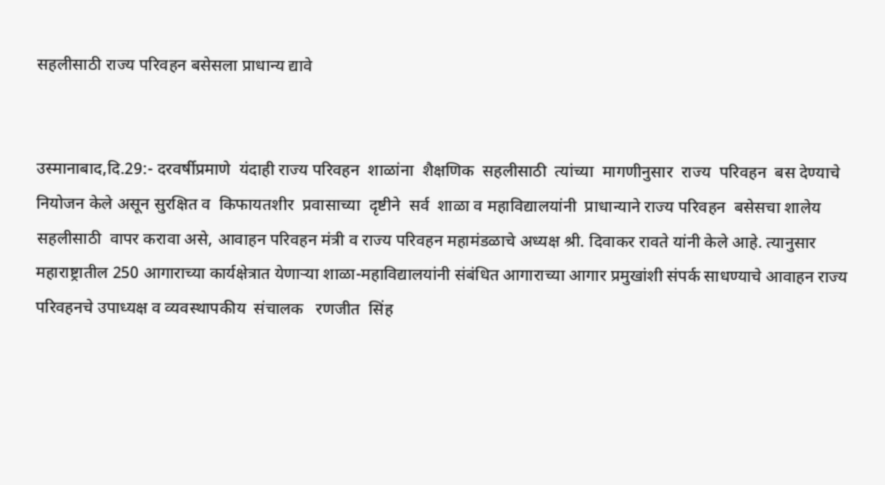सहलीसाठी राज्य परिवहन बसेसला प्राधान्य द्यावे


उस्मानाबाद,दि.29:- दरवर्षीप्रमाणे  यंदाही राज्य परिवहन  शाळांना  शैक्षणिक  सहलीसाठी  त्यांच्या  मागणीनुसार  राज्य  परिवहन  बस देण्याचे  नियोजन केले असून सुरक्षित व  किफायतशीर  प्रवासाच्या  दृष्टीने  सर्व  शाळा व महाविद्यालयांनी  प्राधान्याने राज्य परिवहन  बसेसचा शालेय  सहलीसाठी  वापर करावा असे, आवाहन परिवहन मंत्री व राज्य परिवहन महामंडळाचे अध्यक्ष श्री. दिवाकर रावते यांनी केले आहे. त्यानुसार महाराष्ट्रातील 250 आगाराच्या कार्यक्षेत्रात येणाऱ्या शाळा-महाविद्यालयांनी संबंधित आगाराच्या आगार प्रमुखांशी संपर्क साधण्याचे आवाहन राज्य परिवहनचे उपाध्यक्ष व व्यवस्थापकीय  संचालक   रणजीत  सिंह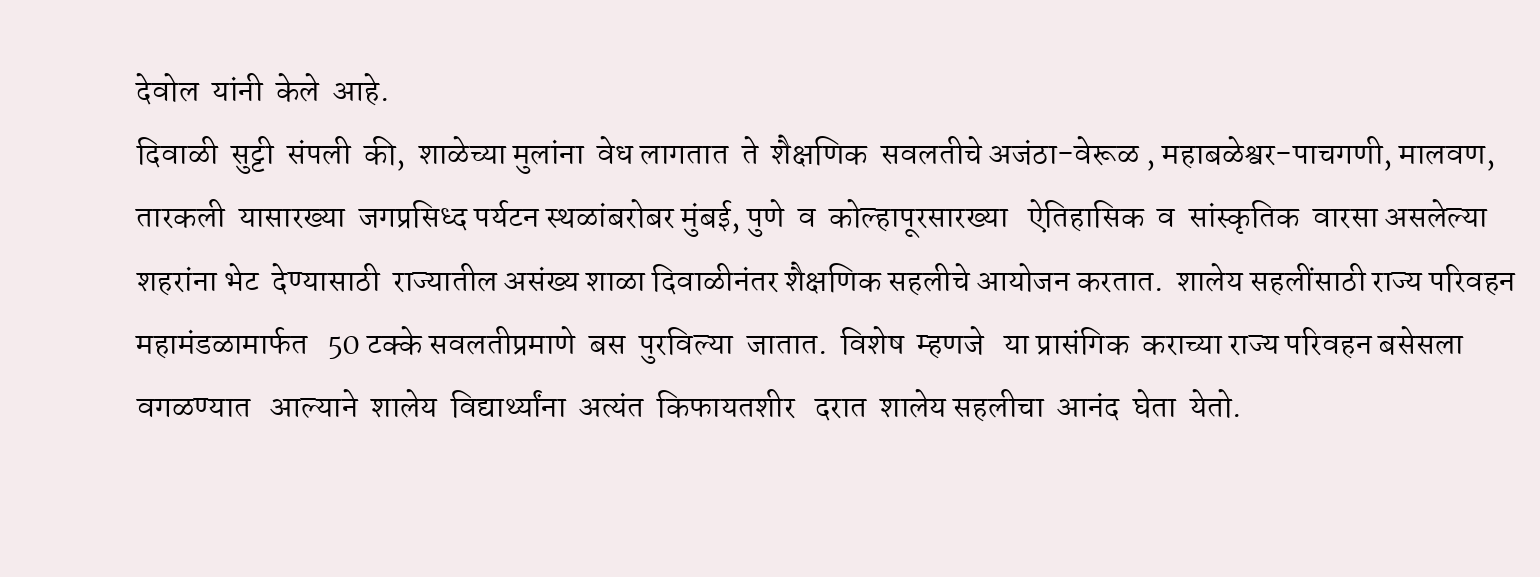देवोल  यांनी  केले  आहे.
दिवाळी  सुट्टी  संपली  की,  शाळेच्या मुलांना  वेध लागतात  ते  शैक्षणिक  सवलतीचे अजंठा-वेरूळ , महाबळेश्वर-पाचगणी, मालवण,  तारकली  यासारख्या  जगप्रसिध्द पर्यटन स्थळांबरोबर मुंबई, पुणे  व  कोल्हापूरसारख्या   ऐतिहासिक  व  सांस्कृतिक  वारसा असलेल्या शहरांना भेट  देण्यासाठी  राज्यातील असंख्य शाळा दिवाळीनंतर शैक्षणिक सहलीचे आयोजन करतात.  शालेय सहलींसाठी राज्य परिवहन  महामंडळामार्फत   50 टक्के सवलतीप्रमाणे  बस  पुरविल्या  जातात.  विशेष  म्हणजे   या प्रासंगिक  कराच्या राज्य परिवहन बसेसला  वगळण्यात   आल्याने  शालेय  विद्यार्थ्यांना  अत्यंत  किफायतशीर   दरात  शालेय सहलीचा  आनंद  घेता  येतो.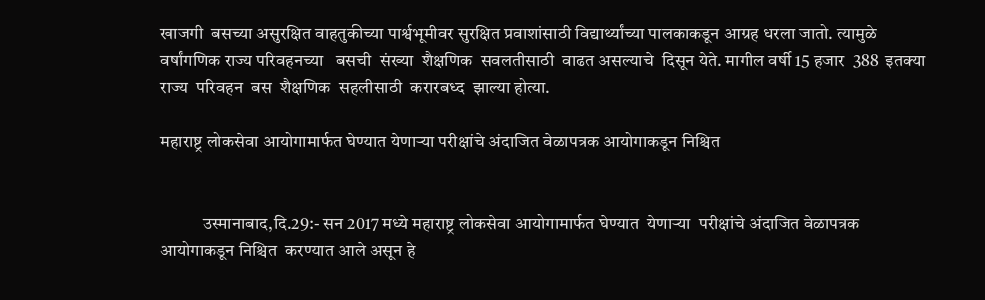खाजगी  बसच्या असुरक्षित वाहतुकीच्या पार्श्वभूमीवर सुरक्षित प्रवाशांसाठी विद्यार्थ्यांच्या पालकाकडून आग्रह धरला जातो. त्यामुळे वर्षांगणिक राज्य परिवहनच्या   बसची  संख्या  शैक्षणिक  सवलतीसाठी  वाढत असल्याचे  दिसून येते. मागील वर्षी 15 हजार  388  इतक्या  राज्य  परिवहन  बस  शैक्षणिक  सहलीसाठी  करारबध्द  झाल्या होत्या.

महाराष्ट्र लोकसेवा आयोगामार्फत घेण्यात येणाऱ्या परीक्षांचे अंदाजित वेळापत्रक आयोगाकडून निश्चित


            उस्मानाबाद,दि.29:- सन 2017 मध्ये महाराष्ट्र लोकसेवा आयोगामार्फत घेण्यात  येणाऱ्या  परीक्षांचे अंदाजित वेळापत्रक  आयोगाकडून निश्चित  करण्यात आले असून हे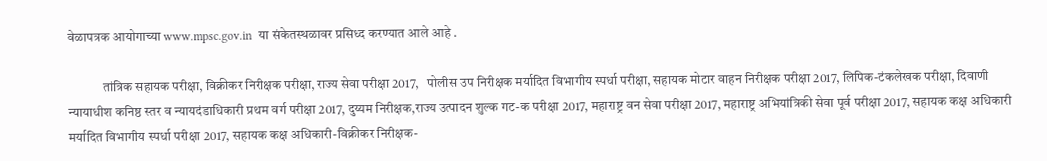वेळापत्रक आयोगाच्या www.mpsc.gov.in  या संकेतस्थळावर प्रसिध्द करण्यात आले आहे .

             तांत्रिक सहायक परीक्षा, विक्रीकर निरीक्षक परीक्षा, राज्य सेवा परीक्षा 2017,   पोलीस उप निरीक्षक मर्यादित विभागीय स्पर्धा परीक्षा, सहायक मोटार वाहन निरीक्षक परीक्षा 2017, लिपिक-टंकलेखक परीक्षा, दिवाणी न्यायाधीश कनिष्ठ स्तर व न्यायदंडाधिकारी प्रथम वर्ग परीक्षा 2017, दुय्यम निरीक्षक,राज्य उत्पादन शुल्क गट-क परीक्षा 2017, महाराष्ट्र वन सेवा परीक्षा 2017, महाराष्ट्र अभियांत्रिकी सेवा पूर्व परीक्षा 2017, सहायक कक्ष अधिकारी मर्यादित विभागीय स्पर्धा परीक्षा 2017, सहायक कक्ष अधिकारी-विक्रीकर निरीक्षक-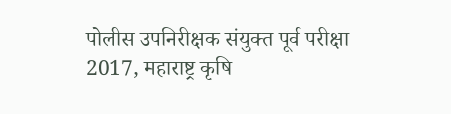पोलीस उपनिरीक्षक संयुक्त पूर्व परीक्षा 2017, महाराष्ट्र कृषि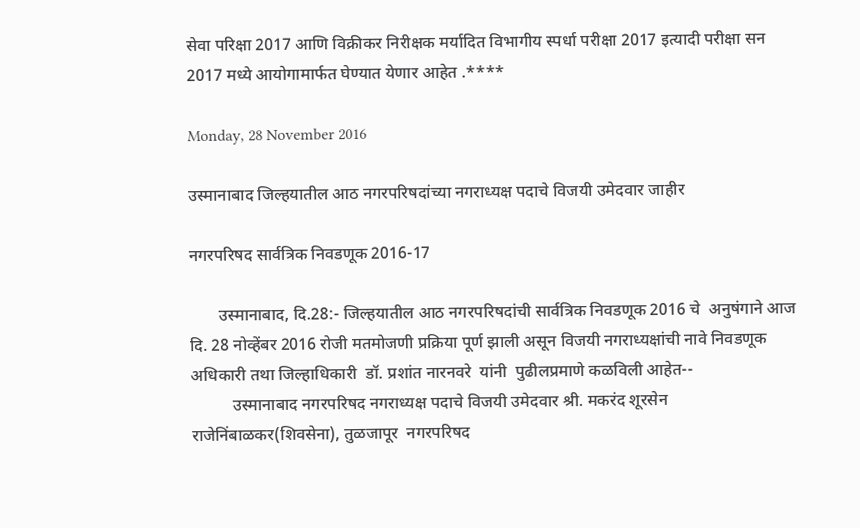सेवा परिक्षा 2017 आणि विक्रीकर निरीक्षक मर्यादित विभागीय स्पर्धा परीक्षा 2017 इत्यादी परीक्षा सन 2017 मध्ये आयोगामार्फत घेण्यात येणार आहेत .****

Monday, 28 November 2016

उस्मानाबाद जिल्हयातील आठ नगरपरिषदांच्या नगराध्यक्ष पदाचे विजयी उमेदवार जाहीर

नगरपरिषद सार्वत्रिक निवडणूक 2016-17

       उस्मानाबाद, दि.28:- जिल्हयातील आठ नगरपरिषदांची सार्वत्रिक निवडणूक 2016 चे  अनुषंगाने आज दि. 28 नोव्हेंबर 2016 रोजी मतमोजणी प्रक्रिया पूर्ण झाली असून विजयी नगराध्यक्षांची नावे निवडणूक अधिकारी तथा जिल्हाधिकारी  डॉ. प्रशांत नारनवरे  यांनी  पुढीलप्रमाणे कळविली आहेत--
          उस्मानाबाद नगरपरिषद नगराध्यक्ष पदाचे विजयी उमेदवार श्री. मकरंद शूरसेन राजेनिंबाळकर(शिवसेना), तुळजापूर  नगरपरिषद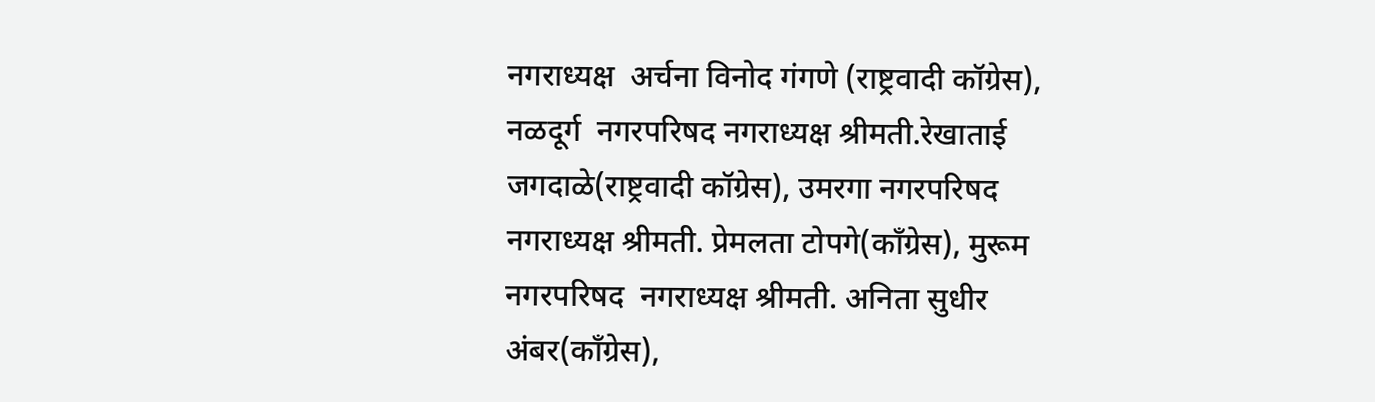नगराध्यक्ष  अर्चना विनोद गंगणे (राष्ट्रवादी कॉग्रेस), नळदूर्ग  नगरपरिषद नगराध्यक्ष श्रीमती.रेखाताई जगदाळे(राष्ट्रवादी कॉग्रेस), उमरगा नगरपरिषद नगराध्यक्ष श्रीमती. प्रेमलता टोपगे(काँग्रेस), मुरूम नगरपरिषद  नगराध्यक्ष श्रीमती. अनिता सुधीर अंबर(काँग्रेस),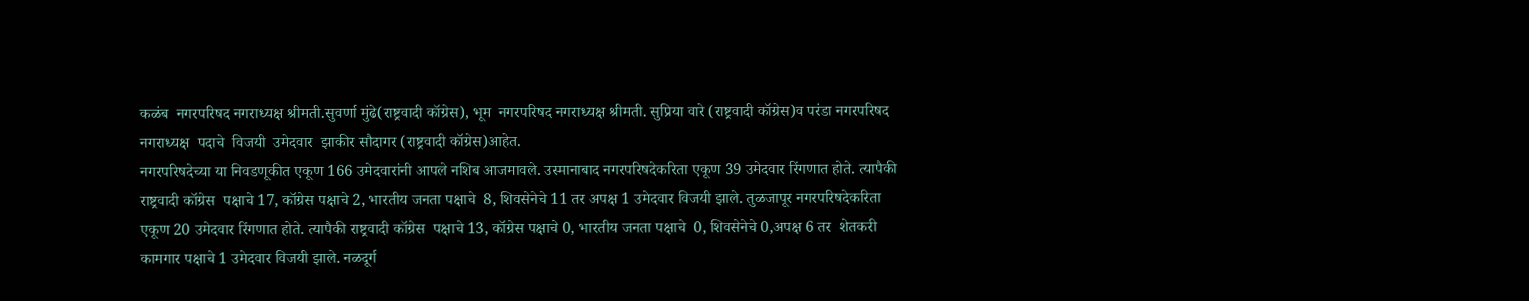कळंब  नगरपरिषद नगराध्यक्ष श्रीमती.सुवर्णा मुंढे(राष्ट्रवादी कॉग्रेस), भूम  नगरपरिषद नगराध्यक्ष श्रीमती. सुप्रिया वारे (राष्ट्रवादी कॉग्रेस)व परंडा नगरपरिषद नगराध्यक्ष  पदाचे  विजयी  उमेदवार  झाकीर सौदागर (राष्ट्रवादी कॉग्रेस)आहेत.
नगरपरिषदेच्या या निवडणूकीत एकूण 166 उमेदवारांनी आपले नशिब आजमावले. उस्मानाबाद नगरपरिषदेकरिता एकूण 39 उमेदवार रिंगणात होते. त्यापैकी राष्ट्रवादी कॉग्रेस  पक्षाचे 17, कॉग्रेस पक्षाचे 2, भारतीय जनता पक्षाचे  8, शिवसेनेचे 11 तर अपक्ष 1 उमेदवार विजयी झाले. तुळजापूर नगरपरिषदेकरिता एकूण 20 उमेदवार रिंगणात होते. त्यापैकी राष्ट्रवादी कॉग्रेस  पक्षाचे 13, कॉग्रेस पक्षाचे 0, भारतीय जनता पक्षाचे  0, शिवसेनेचे 0,अपक्ष 6 तर  शेतकरी कामगार पक्षाचे 1 उमेदवार विजयी झाले. नळदूर्ग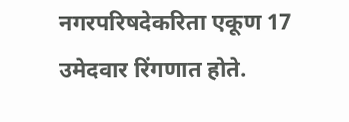नगरपरिषदेकरिता एकूण 17 उमेदवार रिंगणात होते.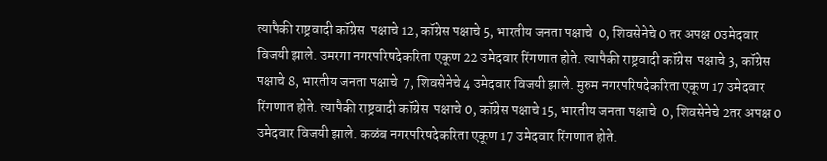त्यापैकी राष्ट्रवादी कॉग्रेस  पक्षाचे 12, कॉग्रेस पक्षाचे 5, भारतीय जनता पक्षाचे  0, शिवसेनेचे 0 तर अपक्ष 0उमेदवार विजयी झाले. उमरगा नगरपरिषदेकरिता एकूण 22 उमेदवार रिंगणात होते. त्यापैकी राष्ट्रवादी कॉग्रेस  पक्षाचे 3, कॉग्रेस पक्षाचे 8, भारतीय जनता पक्षाचे  7, शिवसेनेचे 4 उमेदवार विजयी झाले. मुरुम नगरपरिषदेकरिता एकूण 17 उमेदवार रिंगणात होते. त्यापैकी राष्ट्रवादी कॉग्रेस  पक्षाचे 0, कॉग्रेस पक्षाचे 15, भारतीय जनता पक्षाचे  0, शिवसेनेचे 2तर अपक्ष 0 उमेदवार विजयी झाले. कळंब नगरपरिषदेकरिता एकूण 17 उमेदवार रिंगणात होते.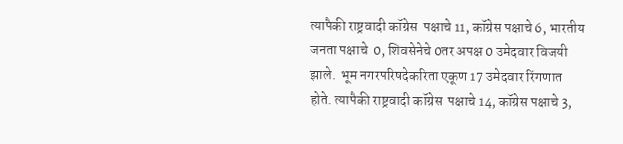त्यापैकी राष्ट्रवादी कॉग्रेस  पक्षाचे 11, कॉग्रेस पक्षाचे 6, भारतीय जनता पक्षाचे  0, शिवसेनेचे 0तर अपक्ष 0 उमेदवार विजयी झाले.  भूम नगरपरिषदेकरिता एकूण 17 उमेदवार रिंगणात होते. त्यापैकी राष्ट्रवादी कॉग्रेस  पक्षाचे 14, कॉग्रेस पक्षाचे 3,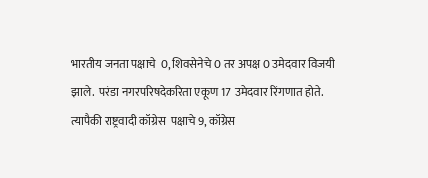भारतीय जनता पक्षाचे  0, शिवसेनेचे 0 तर अपक्ष 0 उमेदवार विजयी झाले.  परंडा नगरपरिषदेकरिता एकूण 17 उमेदवार रिंगणात होते. त्यापैकी राष्ट्रवादी कॉग्रेस  पक्षाचे 9, कॉग्रेस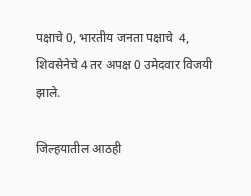पक्षाचे 0, भारतीय जनता पक्षाचे  4, शिवसेनेचे 4 तर अपक्ष 0 उमेदवार विजयी झाले.

जिल्हयातील आठही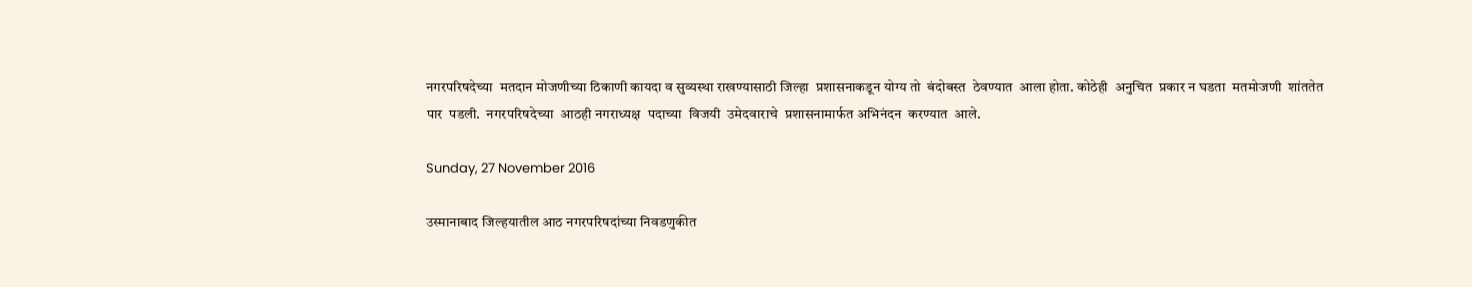नगरपरिषदेच्या  मतदान मोजणीच्या ठिकाणी कायदा व सुव्यस्था राखण्यासाठी जिल्हा  प्रशासनाकडून योग्य तो  बंदोबस्त  ठेवण्यात  आला होता. कोठेही  अनुचित  प्रकार न घडता  मतमोजणी  शांततेत  पार  पडली.  नगरपरिषदेच्या  आठही नगराध्यक्ष  पदाच्या  विजयी  उमेदवाराचे  प्रशासनामार्फत अभिनंदन  करण्यात  आले.

Sunday, 27 November 2016

उस्मानाबाद जिल्हयातील आठ नगरपरिषदांच्या निवडणुकीत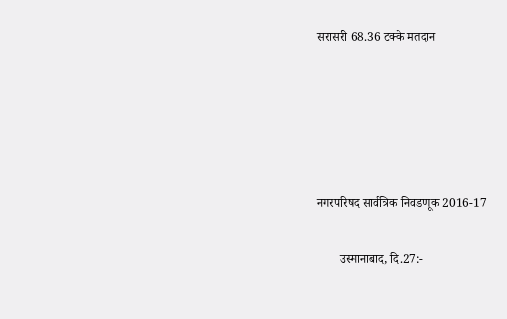सरासरी 68.36 टक्के मतदान





नगरपरिषद सार्वत्रिक निवडणूक 2016-17

       उस्मानाबाद, दि.27:-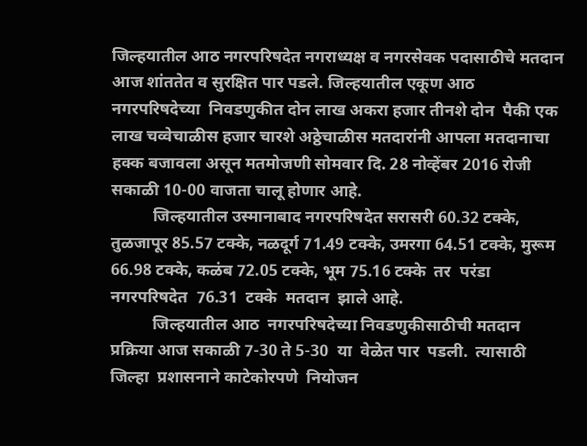जिल्हयातील आठ नगरपरिषदेत नगराध्यक्ष व नगरसेवक पदासाठीचे मतदान आज शांततेत व सुरक्षित पार पडले. जिल्हयातील एकूण आठ नगरपरिषदेच्या  निवडणुकीत दोन लाख अकरा हजार तीनशे दोन  पैकी एक लाख चव्वेचाळीस हजार चारशे अठ्ठेचाळीस मतदारांनी आपला मतदानाचा हक्क बजावला असून मतमोजणी सोमवार दि. 28 नोव्हेंबर 2016 रोजी सकाळी 10-00 वाजता चालू होणार आहे.
          जिल्हयातील उस्मानाबाद नगरपरिषदेत सरासरी 60.32 टक्के, तुळजापूर 85.57 टक्के, नळदूर्ग 71.49 टक्के, उमरगा 64.51 टक्के, मुरूम 66.98 टक्के, कळंब 72.05 टक्के, भूम 75.16 टक्के  तर  परंडा  नगरपरिषदेत  76.31  टक्के  मतदान  झाले आहे.
          जिल्हयातील आठ  नगरपरिषदेच्या निवडणुकीसाठीची मतदान प्रक्रिया आज सकाळी 7-30 ते 5-30  या  वेळेत पार  पडली.  त्यासाठी  जिल्हा  प्रशासनाने काटेकोरपणे  नियोजन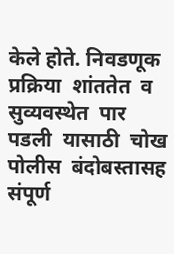केले होते. निवडणूक  प्रक्रिया  शांततेत  व  सुव्यवस्थेत  पार  पडली  यासाठी  चोख  पोलीस  बंदोबस्तासह संपूर्ण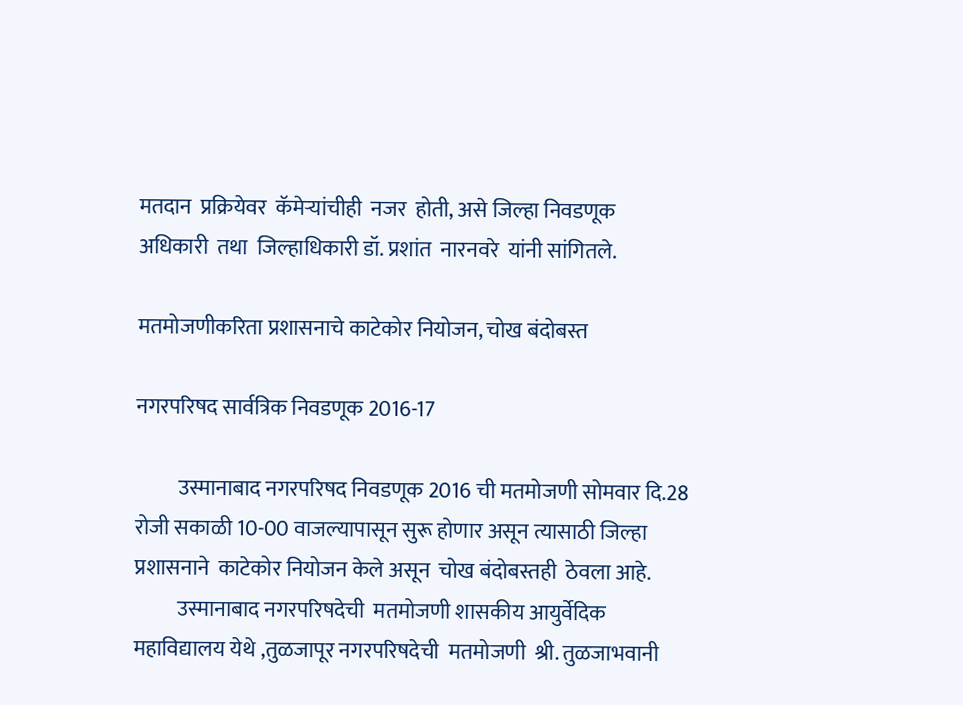मतदान  प्रक्रियेवर  कॅमेऱ्यांचीही  नजर  होती, असे जिल्हा निवडणूक  अधिकारी  तथा  जिल्हाधिकारी डॉ. प्रशांत  नारनवरे  यांनी सांगितले.

मतमोजणीकरिता प्रशासनाचे काटेकोर नियोजन, चोख बंदोबस्त

नगरपरिषद सार्वत्रिक निवडणूक 2016-17

          उस्मानाबाद नगरपरिषद निवडणूक 2016 ची मतमोजणी सोमवार दि.28 रोजी सकाळी 10-00 वाजल्यापासून सुरू होणार असून त्यासाठी जिल्हा प्रशासनाने  काटेकोर नियोजन केले असून  चोख बंदोबस्तही  ठेवला आहे.
          उस्मानाबाद नगरपरिषदेची  मतमोजणी शासकीय आयुर्वेदिक महाविद्यालय येथे ,तुळजापूर नगरपरिषदेची  मतमोजणी  श्री. तुळजाभवानी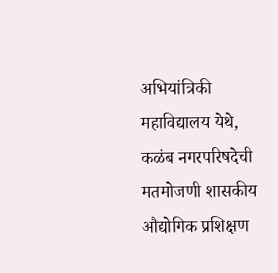अभियांत्रिकी महाविद्यालय येथे,  कळंब नगरपरिषदेची  मतमोजणी शासकीय औद्योगिक प्रशिक्षण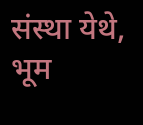संस्था येथे, भूम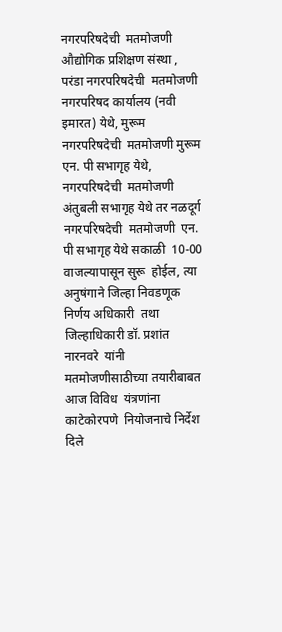नगरपरिषदेची  मतमोजणी औद्योगिक प्रशिक्षण संस्था , परंडा नगरपरिषदेची  मतमोजणी नगरपरिषद कार्यालय (नवी इमारत) येथे, मुरूम नगरपरिषदेची  मतमोजणी मुरूम एन. पी सभागृह येथे, नगरपरिषदेची  मतमोजणी  अंतुबली सभागृह येथे तर नळदूर्ग   नगरपरिषदेची  मतमोजणी  एन. पी सभागृह येथे सकाळी  10-00 वाजल्यापासून सुरू  होईल, त्या  अनुषंगाने जिल्हा निवडणूक निर्णय अधिकारी  तथा जिल्हाधिकारी डॉ. प्रशांत नारनवरे  यांनी  मतमोजणीसाठीच्या तयारीबाबत आज विविध  यंत्रणांना काटेकोरपणे  नियोजनाचे निर्देश दिले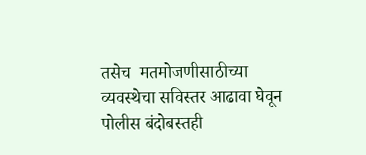तसेच  मतमोजणीसाठीच्या व्यवस्थेचा सविस्तर आढावा घेवून पोलीस बंदोबस्तही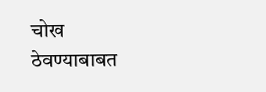चोख  ठेवण्याबाबत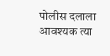पोलीस दलाला आवश्यक त्या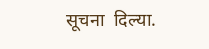सूचना  दिल्या.